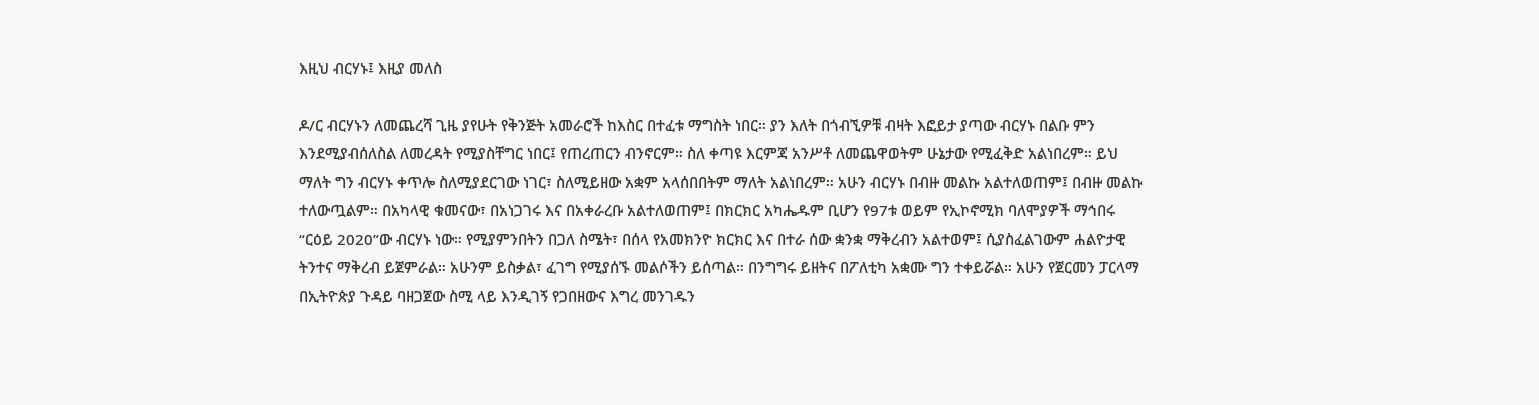እዚህ ብርሃኑ፤ እዚያ መለስ

ዶ/ር ብርሃኑን ለመጨረሻ ጊዜ ያየሁት የቅንጅት አመራሮች ከእስር በተፈቱ ማግስት ነበር። ያን እለት በጎብኚዎቹ ብዛት እፎይታ ያጣው ብርሃኑ በልቡ ምን እንደሚያብሰለስል ለመረዳት የሚያስቸግር ነበር፤ የጠረጠርን ብንኖርም። ስለ ቀጣዩ እርምጃ አንሥቶ ለመጨዋወትም ሁኔታው የሚፈቅድ አልነበረም። ይህ ማለት ግን ብርሃኑ ቀጥሎ ስለሚያደርገው ነገር፣ ስለሚይዘው አቋም አላሰበበትም ማለት አልነበረም። አሁን ብርሃኑ በብዙ መልኩ አልተለወጠም፤ በብዙ መልኩ ተለውጧልም። በአካላዊ ቁመናው፣ በአነጋገሩ እና በአቀራረቡ አልተለወጠም፤ በክርክር አካሔዱም ቢሆን የ97ቱ ወይም የኢኮኖሚክ ባለሞያዎች ማኅበሩ “ርዕይ 2020”ው ብርሃኑ ነው። የሚያምንበትን በጋለ ስሜት፣ በሰላ የአመክንዮ ክርክር እና በተራ ሰው ቋንቋ ማቅረብን አልተወም፤ ሲያስፈልገውም ሐልዮታዊ ትንተና ማቅረብ ይጀምራል። አሁንም ይስቃል፣ ፈገግ የሚያሰኙ መልሶችን ይሰጣል። በንግግሩ ይዘትና በፖለቲካ አቋሙ ግን ተቀይሯል። አሁን የጀርመን ፓርላማ በኢትዮጵያ ጉዳይ ባዘጋጀው ስሚ ላይ እንዲገኝ የጋበዘውና እግረ መንገዱን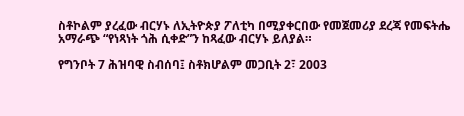ስቶኮልም ያረፈው ብርሃኑ ለኢትዮጵያ ፖለቲካ በሚያቀርበው የመጀመሪያ ደረጃ የመፍትሔ አማራጭ “የነጻነት ጎሕ ሲቀድ”ን ከጻፈው ብርሃኑ ይለያል።

የግንቦት 7 ሕዝባዊ ስብሰባ፤ ስቶክሆልም መጋቢት 2፣ 2003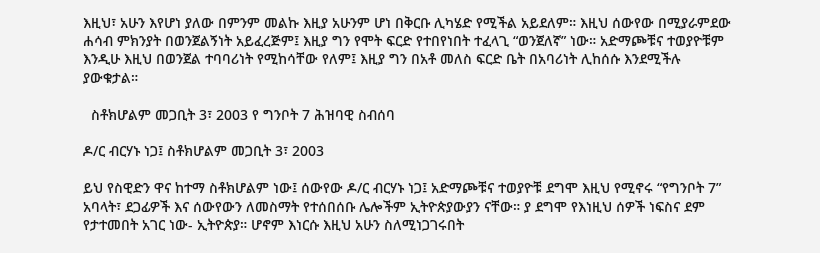እዚህ፣ አሁን እየሆነ ያለው በምንም መልኩ እዚያ አሁንም ሆነ በቅርቡ ሊካሄድ የሚችል አይደለም። እዚህ ሰውየው በሚያራምደው ሐሳብ ምክንያት በወንጀልኝነት አይፈረጅም፤ እዚያ ግን የሞት ፍርድ የተበየነበት ተፈላጊ “ወንጀለኛ” ነው። አድማጮቹና ተወያዮቹም እንዲሁ እዚህ በወንጀል ተባባሪነት የሚከሳቸው የለም፤ እዚያ ግን በአቶ መለስ ፍርድ ቤት በአባሪነት ሊከሰሱ እንደሚችሉ ያውቁታል።

  ስቶክሆልም መጋቢት 3፣ 2003 የ ግንቦት 7 ሕዝባዊ ስብሰባ

ዶ/ር ብርሃኑ ነጋ፤ ስቶክሆልም መጋቢት 3፣ 2003

ይህ የስዊድን ዋና ከተማ ስቶክሆልም ነው፤ ሰውየው ዶ/ር ብርሃኑ ነጋ፤ አድማጮቹና ተወያዮቹ ደግሞ እዚህ የሚኖሩ “የግንቦት 7” አባላት፣ ደጋፊዎች እና ሰውየውን ለመስማት የተሰበሰቡ ሌሎችም ኢትዮጵያውያን ናቸው። ያ ደግሞ የእነዚህ ሰዎች ነፍስና ደም የታተመበት አገር ነው- ኢትዮጵያ። ሆኖም እነርሱ እዚህ አሁን ስለሚነጋገሩበት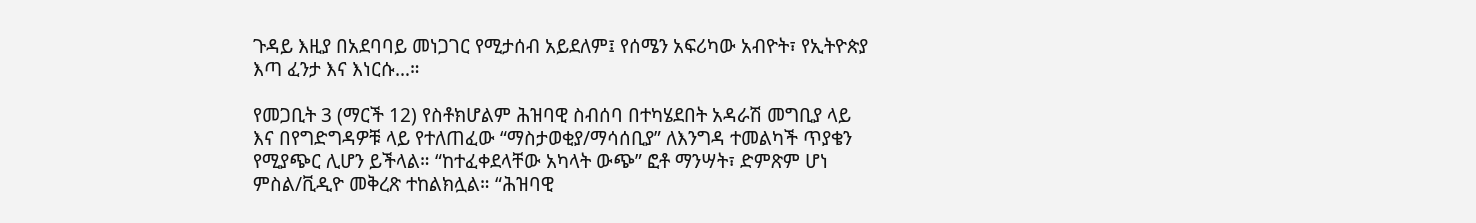ጉዳይ እዚያ በአደባባይ መነጋገር የሚታሰብ አይደለም፤ የሰሜን አፍሪካው አብዮት፣ የኢትዮጵያ እጣ ፈንታ እና እነርሱ…።

የመጋቢት 3 (ማርች 12) የስቶክሆልም ሕዝባዊ ስብሰባ በተካሄደበት አዳራሽ መግቢያ ላይ እና በየግድግዳዎቹ ላይ የተለጠፈው “ማስታወቂያ/ማሳሰቢያ” ለእንግዳ ተመልካች ጥያቄን የሚያጭር ሊሆን ይችላል። “ከተፈቀደላቸው አካላት ውጭ” ፎቶ ማንሣት፣ ድምጽም ሆነ ምስል/ቪዲዮ መቅረጽ ተከልክሏል። “ሕዝባዊ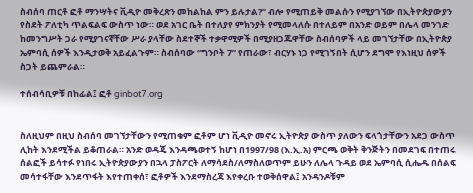ስብሰባ ጠርቶ ፎቶ ማንሣትና ቪዲዮ መቅረጽን መከልከል ምን ይሉታል?” ብሎ የሚጠይቅ መልሱን የሚያገኘው በኢትዮጵያውያን የስደት ፖለቲካ ጥልፍልፍ ውስጥ ነው። ወደ አገር ቤት በተለያየ ምክንያት የሚመላለሱ በተለይም በአንድ ወይም በሌላ መንገድ ከመንግሥት ጋራ የሚያገናኛቸው ሥራ ያላቸው ስደተኞች ተቃዋሚዎች በሚያዘጋጁዋቸው ስብሰባዎች ላይ መገኘታቸው በኢትዮጵያ ኤምባሲ ሰዎች እንዲታወቅ አይፈልጉም። ስብሰባው “ግንቦት 7” የጠራው፣ ብርሃኑ ነጋ የሚገኝበት ሲሆን ደግሞ የእነዚህ ሰዎች ስጋት ይጨምራል።

ተሰብሳቢዎቹ በከፊል፤ ፎቶ ginbot7.org


ስለዚህም በዚህ ስብሰባ መገኘታቸውን የሚጠቁም ፎቶም ሆነ ቪዲዮ መኖሩ ኢትዮጵያ ውስጥ ያለውን ፍላጎታቸውን አደጋ ውስጥ ሊከት እንደሚችል ይቆጠራል። አንድ ወዳጄ እንዳጫወተኝ ከሆነ በ1997/98 (እ.ኢ.አ) ምርጫ ወቅት ቅንጅትን በመደገፍ በተጠሩ ሰልፎች ይሳተፉ የነበሩ ኢትዮጵያውያን በኋላ ፓስፖርት ለማሳደስ/ለማስለወጥም ይሁን ለሌላ ጉዳይ ወደ ኤምባሲ ሲሔዱ በሰልፍ መሳተፋቸው እንደጥፋት እየተጠቀሰ፣ ፎቶዎች እንደማስረጃ እየቀረቡ ተወቅሰዋል፤ አንዳንዶቹም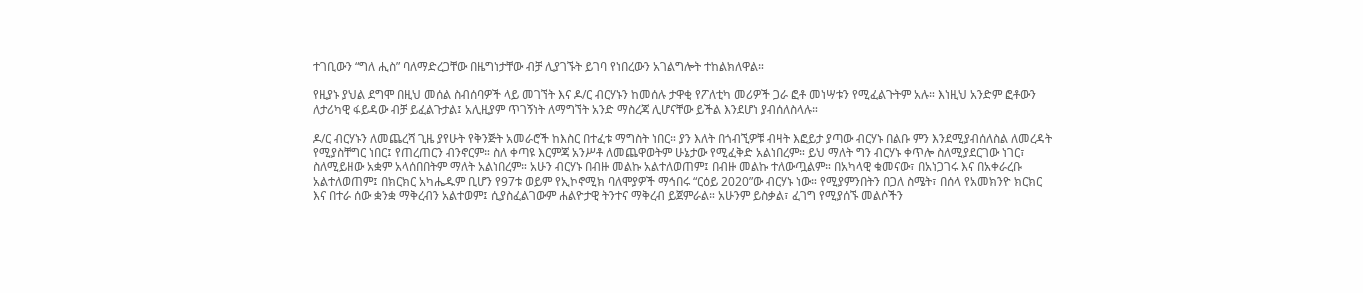ተገቢውን “ግለ ሒስ” ባለማድረጋቸው በዜግነታቸው ብቻ ሊያገኙት ይገባ የነበረውን አገልግሎት ተከልክለዋል።

የዚያኑ ያህል ደግሞ በዚህ መሰል ስብሰባዎች ላይ መገኘት እና ዶ/ር ብርሃኑን ከመሰሉ ታዋቂ የፖለቲካ መሪዎች ጋራ ፎቶ መነሣቱን የሚፈልጉትም አሉ። እነዚህ አንድም ፎቶውን ለታሪካዊ ፋይዳው ብቻ ይፈልጉታል፤ አሊዚያም ጥገኝነት ለማግኘት አንድ ማስረጃ ሊሆናቸው ይችል እንደሆነ ያብሰለስላሉ።

ዶ/ር ብርሃኑን ለመጨረሻ ጊዜ ያየሁት የቅንጅት አመራሮች ከእስር በተፈቱ ማግስት ነበር። ያን እለት በጎብኚዎቹ ብዛት እፎይታ ያጣው ብርሃኑ በልቡ ምን እንደሚያብሰለስል ለመረዳት የሚያስቸግር ነበር፤ የጠረጠርን ብንኖርም። ስለ ቀጣዩ እርምጃ አንሥቶ ለመጨዋወትም ሁኔታው የሚፈቅድ አልነበረም። ይህ ማለት ግን ብርሃኑ ቀጥሎ ስለሚያደርገው ነገር፣ ስለሚይዘው አቋም አላሰበበትም ማለት አልነበረም። አሁን ብርሃኑ በብዙ መልኩ አልተለወጠም፤ በብዙ መልኩ ተለውጧልም። በአካላዊ ቁመናው፣ በአነጋገሩ እና በአቀራረቡ አልተለወጠም፤ በክርክር አካሔዱም ቢሆን የ97ቱ ወይም የኢኮኖሚክ ባለሞያዎች ማኅበሩ “ርዕይ 2020”ው ብርሃኑ ነው። የሚያምንበትን በጋለ ስሜት፣ በሰላ የአመክንዮ ክርክር እና በተራ ሰው ቋንቋ ማቅረብን አልተወም፤ ሲያስፈልገውም ሐልዮታዊ ትንተና ማቅረብ ይጀምራል። አሁንም ይስቃል፣ ፈገግ የሚያሰኙ መልሶችን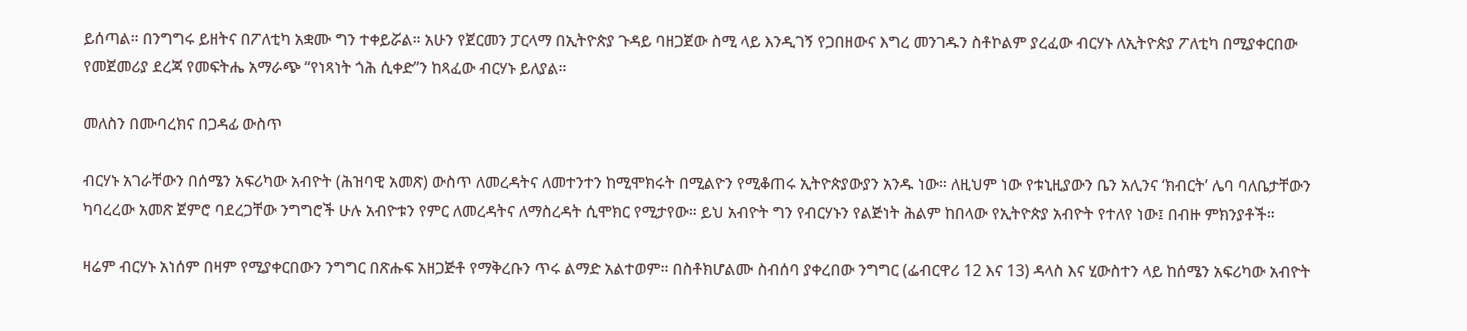ይሰጣል። በንግግሩ ይዘትና በፖለቲካ አቋሙ ግን ተቀይሯል። አሁን የጀርመን ፓርላማ በኢትዮጵያ ጉዳይ ባዘጋጀው ስሚ ላይ እንዲገኝ የጋበዘውና እግረ መንገዱን ስቶኮልም ያረፈው ብርሃኑ ለኢትዮጵያ ፖለቲካ በሚያቀርበው የመጀመሪያ ደረጃ የመፍትሔ አማራጭ “የነጻነት ጎሕ ሲቀድ”ን ከጻፈው ብርሃኑ ይለያል።

መለስን በሙባረክና በጋዳፊ ውስጥ

ብርሃኑ አገራቸውን በሰሜን አፍሪካው አብዮት (ሕዝባዊ አመጽ) ውስጥ ለመረዳትና ለመተንተን ከሚሞክሩት በሚልዮን የሚቆጠሩ ኢትዮጵያውያን አንዱ ነው። ለዚህም ነው የቱኒዚያውን ቤን አሊንና ‘ክብርት’ ሌባ ባለቤታቸውን ካባረረው አመጽ ጀምሮ ባደረጋቸው ንግግሮች ሁሉ አብዮቱን የምር ለመረዳትና ለማስረዳት ሲሞክር የሚታየው። ይህ አብዮት ግን የብርሃኑን የልጅነት ሕልም ከበላው የኢትዮጵያ አብዮት የተለየ ነው፤ በብዙ ምክንያቶች።

ዛሬም ብርሃኑ አነሰም በዛም የሚያቀርበውን ንግግር በጽሑፍ አዘጋጅቶ የማቅረቡን ጥሩ ልማድ አልተወም። በስቶክሆልሙ ስብሰባ ያቀረበው ንግግር (ፌብርዋሪ 12 እና 13) ዳላስ እና ሂውስተን ላይ ከሰሜን አፍሪካው አብዮት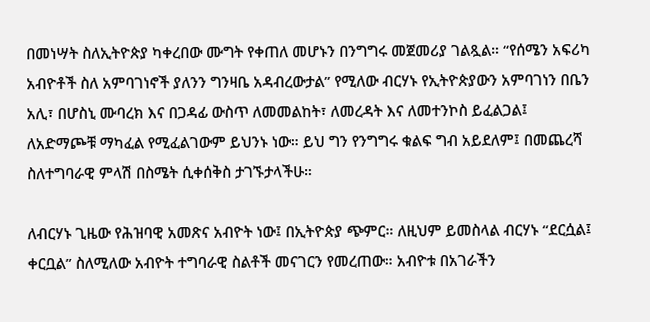በመነሣት ስለኢትዮጵያ ካቀረበው ሙግት የቀጠለ መሆኑን በንግግሩ መጀመሪያ ገልጿል። “የሰሜን አፍሪካ አብዮቶች ስለ አምባገነኖች ያለንን ግንዛቤ አዳብረውታል” የሚለው ብርሃኑ የኢትዮጵያውን አምባገነን በቤን አሊ፣ በሆስኒ ሙባረክ እና በጋዳፊ ውስጥ ለመመልከት፣ ለመረዳት እና ለመተንኮስ ይፈልጋል፤ ለአድማጮቹ ማካፈል የሚፈልገውም ይህንኑ ነው። ይህ ግን የንግግሩ ቁልፍ ግብ አይደለም፤ በመጨረሻ ስለተግባራዊ ምላሽ በስሜት ሲቀሰቅስ ታገኙታላችሁ።

ለብርሃኑ ጊዜው የሕዝባዊ አመጽና አብዮት ነው፤ በኢትዮጵያ ጭምር። ለዚህም ይመስላል ብርሃኑ “ደርሷል፤ ቀርቧል” ስለሚለው አብዮት ተግባራዊ ስልቶች መናገርን የመረጠው። አብዮቱ በአገራችን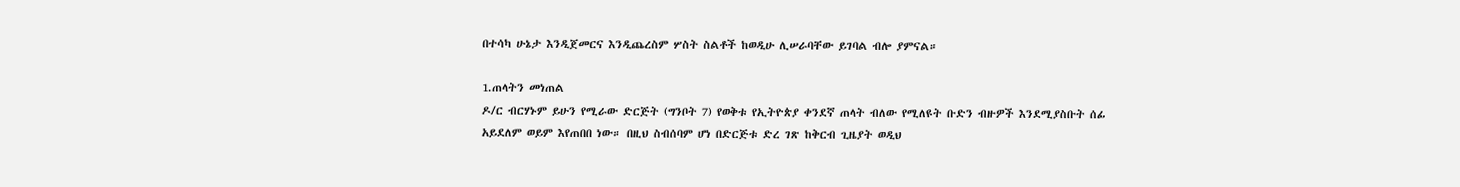በተሳካ ሁኔታ እንዲጀመርና እንዲጨረስም ሦስት ስልቶች ከወዲሁ ሊሠራባቸው ይገባል ብሎ ያምናል።

1.ጠላትን መነጠል
ዶ/ር ብርሃኑም ይሁን የሚራው ድርጅት (ግንቦት 7) የወቅቱ የኢትዮጵያ ቀንደኛ ጠላት ብለው የሚለዩት ቡድን ብዙዎች እንደሚያስቡት ሰፊ አይደለም ወይም እየጠበበ ነው። በዚህ ስብሰባም ሆነ በድርጅቱ ድረ ገጽ ከቅርብ ጊዜያት ወዲህ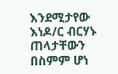እንደሚታየው እነዶ/ር ብርሃኑ ጠላታቸውን በስምም ሆነ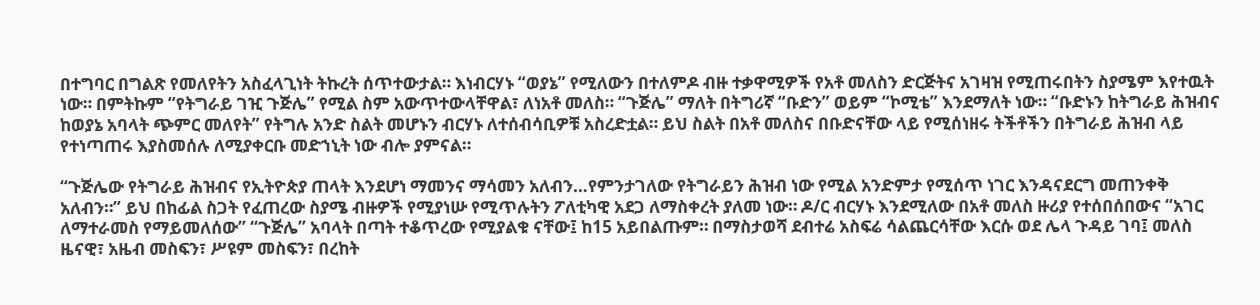በተግባር በግልጽ የመለየትን አስፈላጊነት ትኩረት ሰጥተውታል። እነብርሃኑ “ወያኔ” የሚለውን በተለምዶ ብዙ ተቃዋሚዎች የአቶ መለስን ድርጅትና አገዛዝ የሚጠሩበትን ስያሜም እየተዉት ነው። በምትኩም “የትግራይ ገዢ ጉጅሌ” የሚል ስም አውጥተውላቸዋል፣ ለነአቶ መለስ። “ጉጅሌ” ማለት በትግሪኛ “ቡድን” ወይም “ኮሚቴ” እንደማለት ነው። “ቡድኑን ከትግራይ ሕዝብና ከወያኔ አባላት ጭምር መለየት” የትግሉ አንድ ስልት መሆኑን ብርሃኑ ለተሰብሳቢዎቹ አስረድቷል። ይህ ስልት በአቶ መለስና በቡድናቸው ላይ የሚሰነዘሩ ትችቶችን በትግራይ ሕዝብ ላይ የተነጣጠሩ እያስመሰሉ ለሚያቀርቡ መድኀኒት ነው ብሎ ያምናል።

“ጉጅሌው የትግራይ ሕዝብና የኢትዮጵያ ጠላት እንደሆነ ማመንና ማሳመን አለብን…የምንታገለው የትግራይን ሕዝብ ነው የሚል አንድምታ የሚሰጥ ነገር እንዳናደርግ መጠንቀቅ አለብን።” ይህ በከፊል ስጋት የፈጠረው ስያሜ ብዙዎች የሚያነሡ የሚጥሉትን ፖለቲካዊ አደጋ ለማስቀረት ያለመ ነው። ዶ/ር ብርሃኑ እንደሚለው በአቶ መለስ ዙሪያ የተሰበሰበውና “አገር ለማተራመስ የማይመለሰው” “ጉጅሌ” አባላት በጣት ተቆጥረው የሚያልቁ ናቸው፤ ከ15 አይበልጡም። በማስታወሻ ደብተሬ አስፍሬ ሳልጨርሳቸው እርሱ ወደ ሌላ ጉዳይ ገባ፤ መለስ ዜናዊ፣ አዜብ መስፍን፣ ሥዩም መስፍን፣ በረከት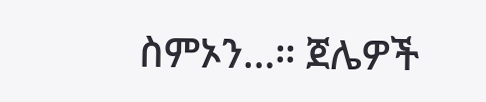ስምኦን…። ጀሌዎች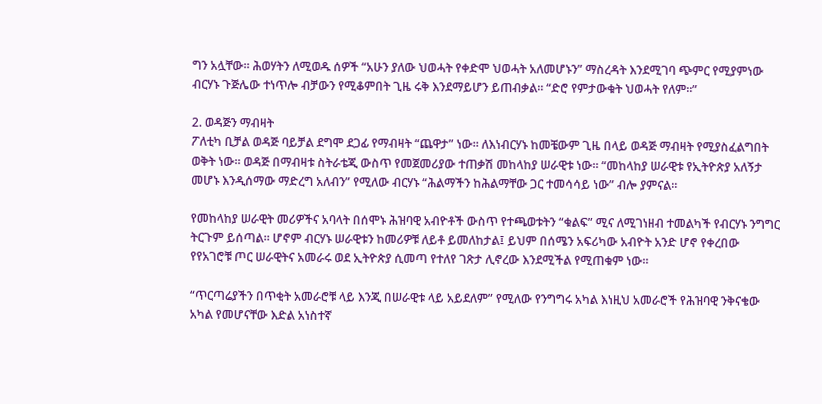ግን አሏቸው። ሕወሃትን ለሚወዱ ሰዎች “አሁን ያለው ህወሓት የቀድሞ ህወሓት አለመሆኑን” ማስረዳት እንደሚገባ ጭምር የሚያምነው ብርሃኑ ጉጅሌው ተነጥሎ ብቻውን የሚቆምበት ጊዜ ሩቅ እንደማይሆን ይጠብቃል። “ድሮ የምታውቁት ህወሓት የለም።”

2. ወዳጅን ማብዛት
ፖለቲካ ቢቻል ወዳጅ ባይቻል ደግሞ ደጋፊ የማብዛት “ጨዋታ” ነው። ለእነብርሃኑ ከመቼውም ጊዜ በላይ ወዳጅ ማብዛት የሚያስፈልግበት ወቅት ነው። ወዳጅ በማብዛቱ ስትራቴጂ ውስጥ የመጀመሪያው ተጠቃሽ መከላከያ ሠራዊቱ ነው። “መከላከያ ሠራዊቱ የኢትዮጵያ አለኝታ መሆኑ እንዲሰማው ማድረግ አለብን” የሚለው ብርሃኑ “ሕልማችን ከሕልማቸው ጋር ተመሳሳይ ነው” ብሎ ያምናል።

የመከላከያ ሠራዊት መሪዎችና አባላት በሰሞኑ ሕዝባዊ አብዮቶች ውስጥ የተጫወቱትን “ቁልፍ” ሚና ለሚገነዘብ ተመልካች የብርሃኑ ንግግር ትርጉም ይሰጣል። ሆኖም ብርሃኑ ሠራዊቱን ከመሪዎቹ ለይቶ ይመለከታል፤ ይህም በሰሜን አፍሪካው አብዮት አንድ ሆኖ የቀረበው የየአገሮቹ ጦር ሠራዊትና አመራሩ ወደ ኢትዮጵያ ሲመጣ የተለየ ገጽታ ሊኖረው እንደሚችል የሚጠቁም ነው።

“ጥርጣሬያችን በጥቂት አመራሮቹ ላይ እንጂ በሠራዊቱ ላይ አይደለም” የሚለው የንግግሩ አካል እነዚህ አመራሮች የሕዝባዊ ንቅናቄው አካል የመሆናቸው እድል አነስተኛ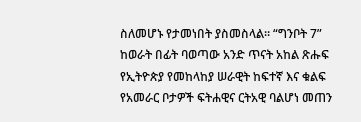ስለመሆኑ የታመነበት ያስመስላል። “ግንቦት 7” ከወራት በፊት ባወጣው አንድ ጥናት አከል ጽሑፍ የኢትዮጵያ የመከላከያ ሠራዊት ከፍተኛ እና ቁልፍ የአመራር ቦታዎች ፍትሐዊና ርትአዊ ባልሆነ መጠን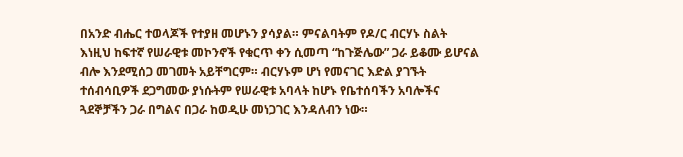በአንድ ብሔር ተወላጆች የተያዘ መሆኑን ያሳያል። ምናልባትም የዶ/ር ብርሃኑ ስልት እነዚህ ከፍተኛ የሠራዊቱ መኮንኖች የቁርጥ ቀን ሲመጣ “ከጉጅሌው” ጋራ ይቆሙ ይሆናል ብሎ እንደሚሰጋ መገመት አይቸግርም። ብርሃኑም ሆነ የመናገር እድል ያገኙት ተሰብሳቢዎች ደጋግመው ያነሱትም የሠራዊቱ አባላት ከሆኑ የቤተሰባችን አባሎችና ጓደኞቻችን ጋራ በግልና በጋራ ከወዲሁ መነጋገር እንዳለብን ነው።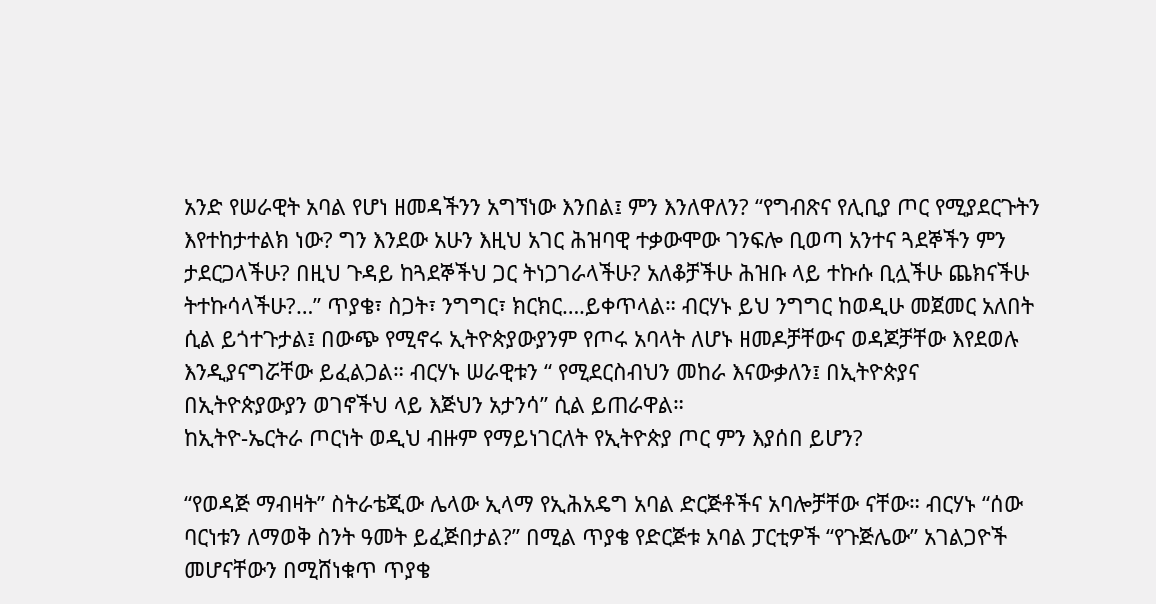አንድ የሠራዊት አባል የሆነ ዘመዳችንን አግኘነው እንበል፤ ምን እንለዋለን? “የግብጽና የሊቢያ ጦር የሚያደርጉትን እየተከታተልክ ነው? ግን እንደው አሁን እዚህ አገር ሕዝባዊ ተቃውሞው ገንፍሎ ቢወጣ አንተና ጓደኞችን ምን ታደርጋላችሁ? በዚህ ጉዳይ ከጓደኞችህ ጋር ትነጋገራላችሁ? አለቆቻችሁ ሕዝቡ ላይ ተኩሱ ቢሏችሁ ጨክናችሁ ትተኩሳላችሁ?…” ጥያቄ፣ ስጋት፣ ንግግር፣ ክርክር….ይቀጥላል። ብርሃኑ ይህ ንግግር ከወዲሁ መጀመር አለበት ሲል ይጎተጉታል፤ በውጭ የሚኖሩ ኢትዮጵያውያንም የጦሩ አባላት ለሆኑ ዘመዶቻቸውና ወዳጆቻቸው እየደወሉ እንዲያናግሯቸው ይፈልጋል። ብርሃኑ ሠራዊቱን “ የሚደርስብህን መከራ እናውቃለን፤ በኢትዮጵያና በኢትዮጵያውያን ወገኖችህ ላይ እጅህን አታንሳ” ሲል ይጠራዋል።
ከኢትዮ-ኤርትራ ጦርነት ወዲህ ብዙም የማይነገርለት የኢትዮጵያ ጦር ምን እያሰበ ይሆን?

“የወዳጅ ማብዛት” ስትራቴጂው ሌላው ኢላማ የኢሕአዴግ አባል ድርጅቶችና አባሎቻቸው ናቸው። ብርሃኑ “ሰው ባርነቱን ለማወቅ ስንት ዓመት ይፈጅበታል?” በሚል ጥያቄ የድርጅቱ አባል ፓርቲዎች “የጉጅሌው” አገልጋዮች መሆናቸውን በሚሸነቁጥ ጥያቄ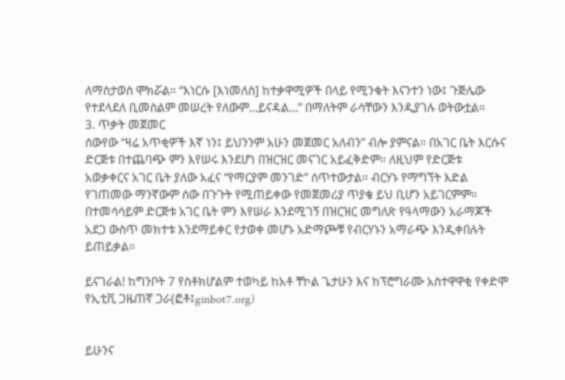ለማስታወስ ሞክሯል። “እነርሱ [እነመለስ] ከተቃዋሚዎች በላይ የሚንቁት እናንተን ነው፤ ጉጅሌው የተደላደለ ቢመስልም መሠረት የለውም…ይናዳል…” በማለትም ራሳቸውን እንዲያገሉ ወትውቷል።
3. ጥቃት መጀመር
ሰውየው “ዛሬ አጥቂዎች እኛ ነን፤ ይህንንም አሁን መጀመር አለብን” ብሎ ያምናል። በአገር ቤት እርሱና ድርጅቱ በተጨባጭ ምን እየሠሩ እንደሆነ በዝርዝር መናገር አይፈቅድም። ለዚህም የድርጅቱ አወቃቀርና አገር ቤት ያለው አፈና “የማርያም መንገድ” ሰጥተውታል። ብርሃኑ የማግኘት እድል የገጠመው ማንኛውም ሰው በጉጉት የሚጠይቀው የመጀመሪያ ጥያቄ ይህ ቢሆን አይገርምም። በተመሳሳይም ድርጅቱ አገር ቤት ምን እየሠራ እንደሚገኝ በዝርዝር መግለጽ የዓላማውን አራማጆች አደጋ ውስጥ መክተቱ እንደማይቀር የታወቀ መሆኑ አድማጮቹ የብርሃኑን አማራጭ እንዲቀበሉት ይጠይቃል።

ይናገራል! ከግንቦት 7 የስቶክሆልም ተወካይ ከአቶ ቸኮል ጌታሁን እና ከፕሮግራሙ አስተዋዋቂ የቀድሞ የኢቲቪ ጋዜጠኛ ጋራ(ፎቶ፤ginbot7.org)


ይሁንና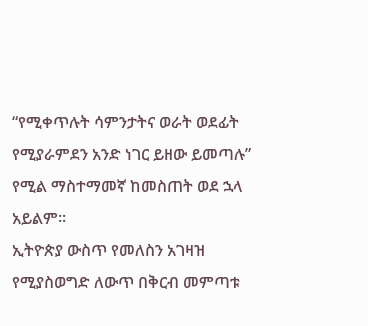“የሚቀጥሉት ሳምንታትና ወራት ወደፊት የሚያራምደን አንድ ነገር ይዘው ይመጣሉ” የሚል ማስተማመኛ ከመስጠት ወደ ኋላ አይልም።
ኢትዮጵያ ውስጥ የመለስን አገዛዝ የሚያስወግድ ለውጥ በቅርብ መምጣቱ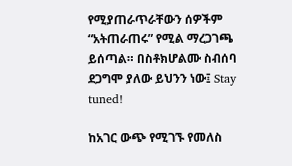የሚያጠራጥራቸውን ሰዎችም “አትጠራጠሩ” የሚል ማረጋገጫ ይሰጣል። በስቶክሆልሙ ስብሰባ ደጋግሞ ያለው ይህንን ነው፤ Stay tuned!

ከአገር ውጭ የሚገኙ የመለስ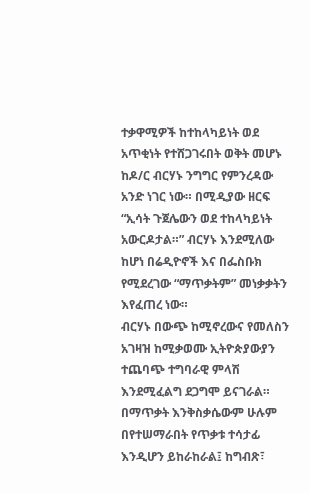ተቃዋሚዎች ከተከላካይነት ወደ አጥቂነት የተሸጋገሩበት ወቅት መሆኑ ከዶ/ር ብርሃኑ ንግግር የምንረዳው አንድ ነገር ነው። በሚዲያው ዘርፍ “ኢሳት ጉጀሌውን ወደ ተከላካይነት አውርዶታል።” ብርሃኑ እንደሚለው ከሆነ በሬዲዮኖች እና በፌስቡክ የሚደረገው “ማጥቃትም” መነቃቃትን እየፈጠረ ነው።
ብርሃኑ በውጭ ከሚኖረውና የመለስን አገዛዝ ከሚቃወሙ ኢትዮጵያውያን ተጨባጭ ተግባራዊ ምላሽ እንደሚፈልግ ደጋግሞ ይናገራል። በማጥቃት እንቅስቃሴውም ሁሉም በየተሠማራበት የጥቃቱ ተሳታፊ እንዲሆን ይከራከራል፤ ከግብጽ፣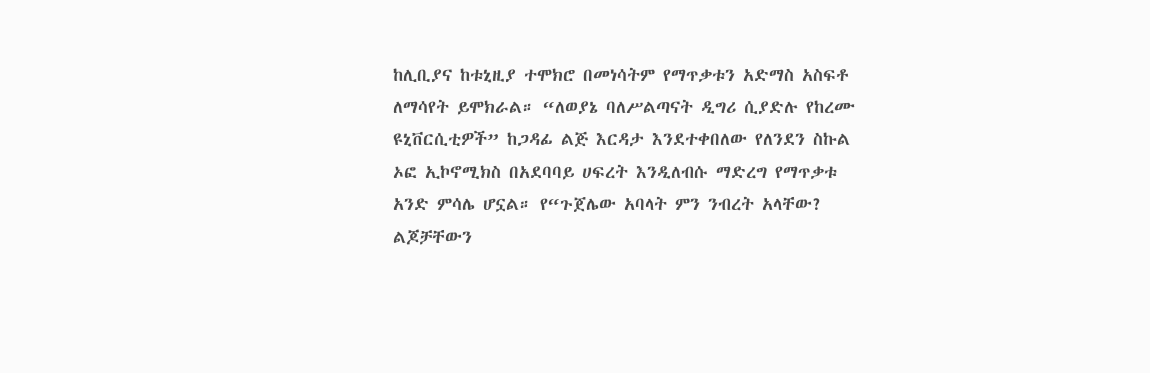ከሊቢያና ከቱኒዚያ ተሞክሮ በመነሳትም የማጥቃቱን አድማስ አስፍቶ ለማሳየት ይሞክራል። “ለወያኔ ባለሥልጣናት ዲግሪ ሲያድሉ የከረሙ ዩኒቨርሲቲዎች” ከጋዳፊ ልጅ እርዳታ እንደተቀበለው የለንደን ስኩል ኦፎ ኢኮኖሚክስ በአደባባይ ሀፍረት እንዲለብሱ ማድረግ የማጥቃቱ አንድ ምሳሌ ሆኗል። የ“ጉጀሌው አባላት ምን ንብረት አላቸው? ልጆቻቸውን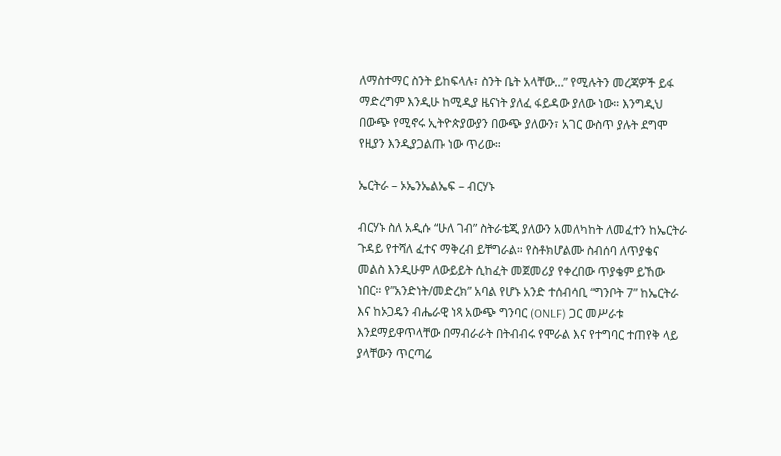ለማስተማር ስንት ይከፍላሉ፣ ስንት ቤት አላቸው…” የሚሉትን መረጃዎች ይፋ ማድረግም እንዲሁ ከሚዲያ ዜናነት ያለፈ ፋይዳው ያለው ነው። እንግዲህ በውጭ የሚኖሩ ኢትዮጵያውያን በውጭ ያለውን፣ አገር ውስጥ ያሉት ደግሞ የዚያን እንዲያጋልጡ ነው ጥሪው።

ኤርትራ – ኦኤንኤልኤፍ – ብርሃኑ

ብርሃኑ ስለ አዲሱ “ሁለ ገብ” ስትራቴጂ ያለውን አመለካከት ለመፈተን ከኤርትራ ጉዳይ የተሻለ ፈተና ማቅረብ ይቸግራል። የስቶክሆልሙ ስብሰባ ለጥያቄና መልስ እንዲሁም ለውይይት ሲከፈት መጀመሪያ የቀረበው ጥያቄም ይኸው ነበር። የ”አንድነት/መድረክ” አባል የሆኑ አንድ ተሰብሳቢ “ግንቦት 7” ከኤርትራ እና ከኦጋዴን ብሔራዊ ነጻ አውጭ ግንባር (ONLF) ጋር መሥራቱ እንደማይዋጥላቸው በማብራራት በትብብሩ የሞራል እና የተግባር ተጠየቅ ላይ ያላቸውን ጥርጣሬ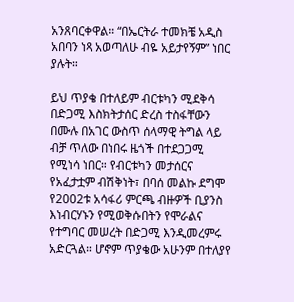አንጸባርቀዋል። “በኤርትራ ተመክቼ አዲስ አበባን ነጻ አወጣለሁ ብዬ አይታየኝም” ነበር ያሉት።

ይህ ጥያቄ በተለይም ብርቱካን ሚደቅሳ በድጋሚ እስክትታሰር ድረስ ተስፋቸውን በሙሉ በአገር ውስጥ ሰላማዊ ትግል ላይ ብቻ ጥለው በነበሩ ዜጎች በተደጋጋሚ የሚነሳ ነበር። የብርቱካን መታሰርና የአፈታቷም ብሽቅነት፣ በባሰ መልኩ ደግሞ የ2002ቱ አሳፋሪ ምርጫ ብዙዎች ቢያንስ እነብርሃኑን የሚወቅሱበትን የሞራልና የተግባር መሠረት በድጋሚ እንዲመረምሩ አድርጓል። ሆኖም ጥያቄው አሁንም በተለያየ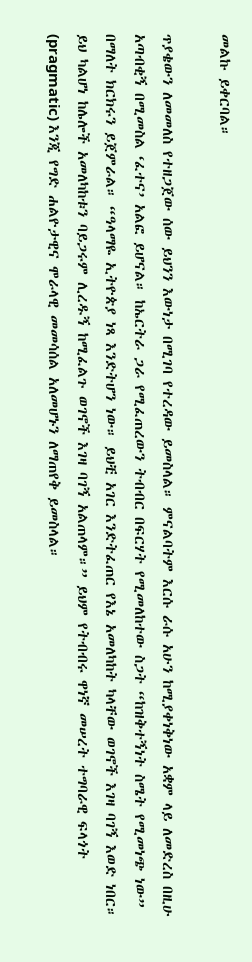መልኩ ይቀርባል።

ጥያቄውን ለመመለስ የተዘጋጀው ሰው ይህንን እውነታ በሚገባ የተረዳው ይመስላል። ምናልባትም እርሱ ራሱ አሁን ከሚያቀነቅነው አቋም ላይ ለመድረስ በዚሁ አጣብቂኝ በሚመስል ‘ፈተና’ አልፎ ይሆናል። ከኤርትራ ጋራ የሚፈጠረውን ትብብር በፍርሃት የሚመለከተው ስጋት “ከዝቅተኝነት ስሜት የሚመነጭ ነው” በማለት ክርክሩን ይጀምራል። “ዓላማዬ ኢትዮጵያ ነጻ እንድትሆን ነው። ይህቺ አገር እንድትፈጠር የእኔ አመለካከት ካላቸው ወገኖች እገዛ ባገኝ እወድ ነበር። ይህ ካልሆነ ከሌሎች አመለካከቱን ባይጋሩም ሊረዱኝ ከሚፈልጉ ወገኖች እገዛ ባገኝ አልጠላም።” ይህም የትብብሩ ዋነኛ መሠረት ተግባራዊ ፍላጎት (pragmatic) እንጂ የግድ ሐልዮታዊና ሞራላዊ መመሳሰል አለመሆኑን ለማጠየቅ ይመስላል።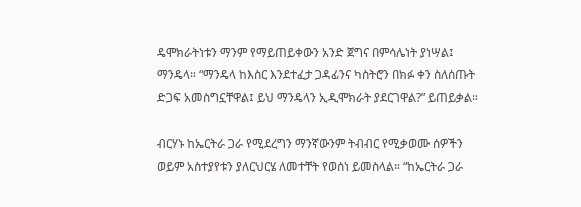ዴሞክራትነቱን ማንም የማይጠይቀውን አንድ ጀግና በምሳሌነት ያነሣል፤ ማንዴላ። “ማንዴላ ከእስር እንደተፈታ ጋዳፊንና ካስትሮን በክፉ ቀን ስለሰጡት ድጋፍ አመስግኗቸዋል፤ ይህ ማንዴላን ኢዲሞክራት ያደርገዋል?” ይጠይቃል።

ብርሃኑ ከኤርትራ ጋራ የሚደረግን ማንኛውንም ትብብር የሚቃወሙ ሰዎችን ወይም አስተያየቱን ያለርህርሄ ለመተቸት የወሰነ ይመስላል። “ከኤርትራ ጋራ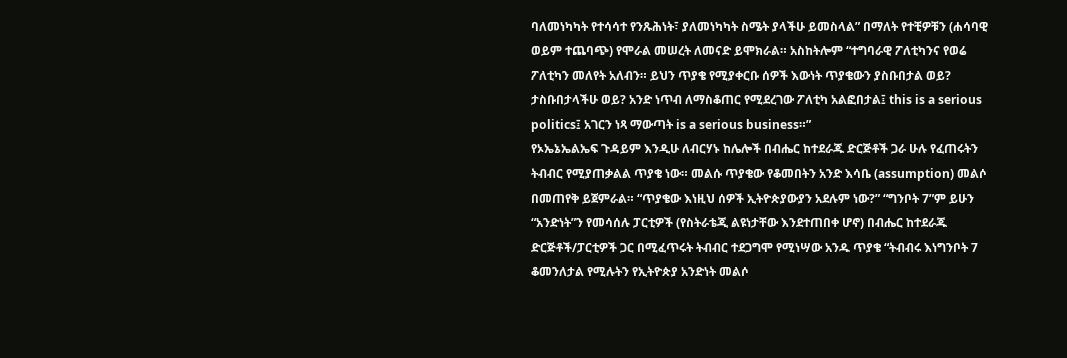ባለመነካካት የተሳሳተ የንጹሕነት፣ ያለመነካካት ስሜት ያላችሁ ይመስላል” በማለት የተቺዎቹን (ሐሳባዊ ወይም ተጨባጭ) የሞራል መሠረት ለመናድ ይሞክራል። አስከትሎም “ተግባራዊ ፖለቲካንና የወሬ ፖለቲካን መለየት አለብን። ይህን ጥያቄ የሚያቀርቡ ሰዎች እውነት ጥያቄውን ያስቡበታል ወይ? ታስቡበታላችሁ ወይ? አንድ ነጥብ ለማስቆጠር የሚደረገው ፖለቲካ አልፎበታል፤ this is a serious politics፤ አገርን ነጻ ማውጣት is a serious business።”
የኦኤኔኤልኤፍ ጉዳይም እንዲሁ ለብርሃኑ ከሌሎች በብሔር ከተደራጁ ድርጅቶች ጋራ ሁሉ የፈጠሩትን ትብብር የሚያጠቃልል ጥያቄ ነው። መልሱ ጥያቄው የቆመበትን አንድ እሳቤ (assumption) መልሶ በመጠየቅ ይጀምራል። “ጥያቄው እነዚህ ሰዎች ኢትዮጵያውያን አደሉም ነው?” “ግንቦት 7”ም ይሁን “አንድነት”ን የመሳሰሉ ፓርቲዎች (የስትራቴጂ ልዩነታቸው እንደተጠበቀ ሆኖ) በብሔር ከተደራጁ ድርጅቶች/ፓርቲዎች ጋር በሚፈጥሩት ትብብር ተደጋግሞ የሚነሣው አንዱ ጥያቄ “ትብብሩ እነግንቦት 7 ቆመንለታል የሚሉትን የኢትዮጵያ አንድነት መልሶ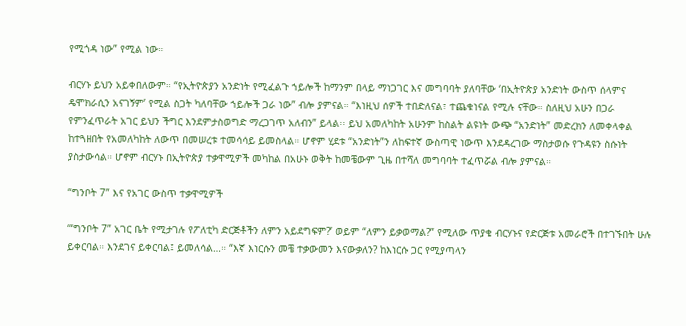የሚጎዳ ነው” የሚል ነው።

ብርሃኑ ይህን አይቀበለውም። “የኢትዮጵያን አንድነት የሚፈልጉ ኀይሎች ከማንም በላይ ማነጋገር እና መግባባት ያለባቸው ‘በኢትዮጵያ አንድነት ውስጥ ሰላምና ዴሞክራሲን አናገኝም’ የሚል ስጋት ካለባቸው ኀይሎች ጋራ ነው” ብሎ ያምናል። “እነዚህ ሰዎች ተበድለናል፣ ተጨቁነናል የሚሉ ናቸው። ስለዚህ አሁን በጋራ የምንፈጥራት አገር ይህን ችግር እንደምታስወግድ ማረጋገጥ አለብን” ይላል፡፡ ይህ አመለካከት አሁንም ከስልት ልዩነት ውጭ “አንድነት” መድረክን ለመቀላቀል ከተጓዘበት የአመለካከት ለውጥ በመሠረቱ ተመሳሳይ ይመስላል። ሆኖም ሂደቱ “አንድነት”ን ለከፍተኛ ውስጣዊ ነውጥ እንደዳረገው ማስታወሱ የጉዳዩን ስሱነት ያስታውሳል። ሆኖም ብርሃኑ በኢትዮጵያ ተቃዋሚዎች መካከል በአሁኑ ወቅት ከመቼውም ጊዜ በተሻለ መግባባት ተፈጥሯል ብሎ ያምናል።

“ግንቦት 7” እና የአገር ውስጥ ተቃዋሚዎች

‘“ግንቦት 7” አገር ቤት የሚታገሉ የፖለቲካ ድርጅቶችን ለምን አይደግፍም?’ ወይም “ለምን ይቃወማል?” የሚለው ጥያቄ ብርሃኑና የድርጅቱ አመራሮች በተገኙበት ሁሉ ይቀርባል። እንደገና ይቀርባል፤ ይመለሳል…። “እኛ እነርሱን መቼ ተቃውመን እናውቃለን? ከእነርሱ ጋር የሚያጣላን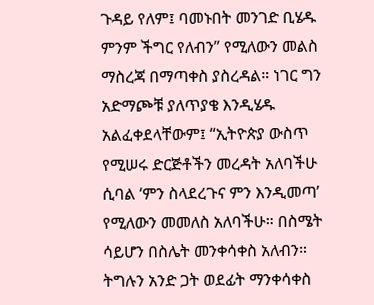ጉዳይ የለም፤ ባመኑበት መንገድ ቢሄዱ ምንም ችግር የለብን” የሚለውን መልስ ማስረጃ በማጣቀስ ያስረዳል። ነገር ግን አድማጮቹ ያለጥያቄ እንዲሄዱ አልፈቀደላቸውም፤ “ኢትዮጵያ ውስጥ የሚሠሩ ድርጅቶችን መረዳት አለባችሁ ሲባል ‘ምን ስላደረጉና ምን እንዲመጣ’ የሚለውን መመለስ አለባችሁ። በስሜት ሳይሆን በስሌት መንቀሳቀስ አለብን። ትግሉን አንድ ጋት ወደፊት ማንቀሳቀስ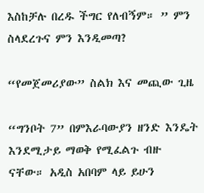እስከቻሉ በረዱ ችግር የለብኝም። ” ምን ስላደረጉና ምን እንዲመጣ?

“የመጀመሪያው” ስልክ እና መጪው ጊዜ

“ግንቦት 7” በምእራባውያን ዘንድ እንዴት እንደሚታይ ማወቅ የሚፈልጉ ብዙ ናቸው። አዲስ አበባም ላይ ይሁን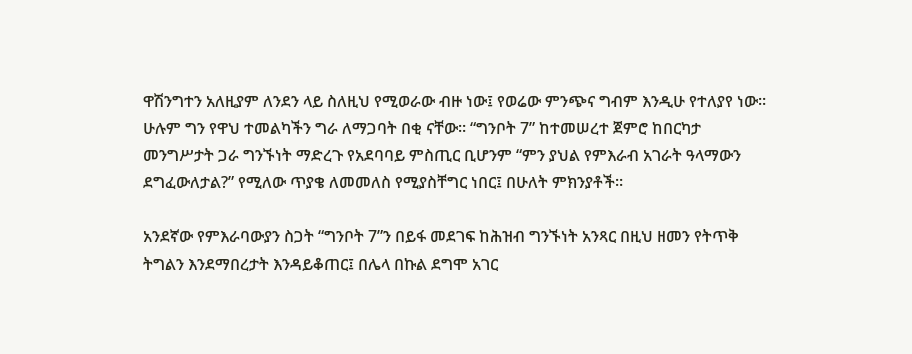ዋሽንግተን አለዚያም ለንደን ላይ ስለዚህ የሚወራው ብዙ ነው፤ የወሬው ምንጭና ግብም እንዲሁ የተለያየ ነው። ሁሉም ግን የዋህ ተመልካችን ግራ ለማጋባት በቂ ናቸው። “ግንቦት 7” ከተመሠረተ ጀምሮ ከበርካታ መንግሥታት ጋራ ግንኙነት ማድረጉ የአደባባይ ምስጢር ቢሆንም “ምን ያህል የምእራብ አገራት ዓላማውን ደግፈውለታል?” የሚለው ጥያቄ ለመመለስ የሚያስቸግር ነበር፤ በሁለት ምክንያቶች።

አንደኛው የምእራባውያን ስጋት “ግንቦት 7”ን በይፋ መደገፍ ከሕዝብ ግንኙነት አንጻር በዚህ ዘመን የትጥቅ ትግልን እንደማበረታት እንዳይቆጠር፤ በሌላ በኩል ደግሞ አገር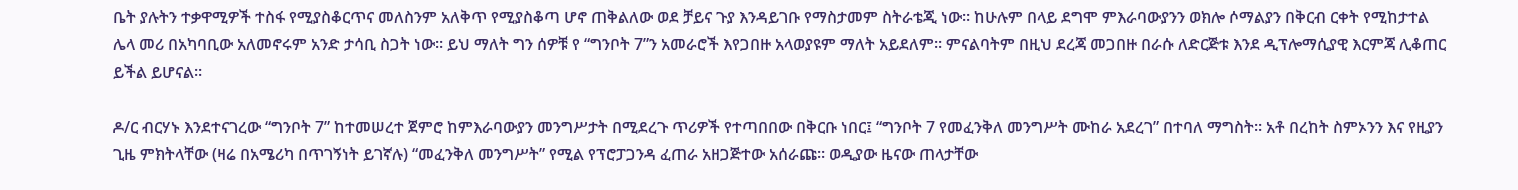ቤት ያሉትን ተቃዋሚዎች ተስፋ የሚያስቆርጥና መለስንም አለቅጥ የሚያስቆጣ ሆኖ ጠቅልለው ወደ ቻይና ጉያ እንዳይገቡ የማስታመም ስትራቴጂ ነው። ከሁሉም በላይ ደግሞ ምእራባውያንን ወክሎ ሶማልያን በቅርብ ርቀት የሚከታተል ሌላ መሪ በአካባቢው አለመኖሩም አንድ ታሳቢ ስጋት ነው። ይህ ማለት ግን ሰዎቹ የ “ግንቦት 7”ን አመራሮች እየጋበዙ አላወያዩም ማለት አይደለም። ምናልባትም በዚህ ደረጃ መጋበዙ በራሱ ለድርጅቱ እንደ ዲፕሎማሲያዊ እርምጃ ሊቆጠር ይችል ይሆናል።

ዶ/ር ብርሃኑ እንደተናገረው “ግንቦት 7” ከተመሠረተ ጀምሮ ከምእራባውያን መንግሥታት በሚደረጉ ጥሪዎች የተጣበበው በቅርቡ ነበር፤ “ግንቦት 7 የመፈንቅለ መንግሥት ሙከራ አደረገ” በተባለ ማግስት። አቶ በረከት ስምኦንን እና የዚያን ጊዜ ምክትላቸው (ዛሬ በአሜሪካ በጥገኝነት ይገኛሉ) “መፈንቅለ መንግሥት” የሚል የፕሮፓጋንዳ ፈጠራ አዘጋጅተው አሰራጩ። ወዲያው ዜናው ጠላታቸው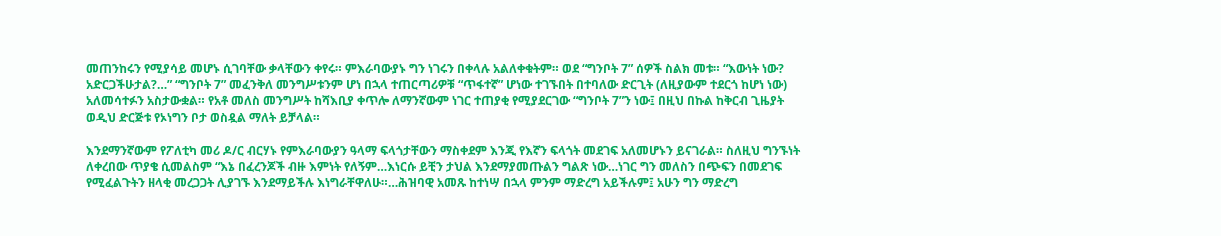መጠንከሩን የሚያሳይ መሆኑ ሲገባቸው ቃላቸውን ቀየሩ። ምእራባውያኑ ግን ነገሩን በቀላሉ አልለቀቁትም። ወደ “ግንቦት 7” ሰዎች ስልክ መቱ። “እውነት ነው? አድርጋችሁታል?…” “ግንቦት 7” መፈንቅለ መንግሥቱንም ሆነ በኋላ ተጠርጣሪዎቹ “ጥፋተኛ” ሆነው ተገኙበት በተባለው ድርጊት (ለዚያውም ተደርጎ ከሆነ ነው) አለመሳተፉን አስታውቋል። የአቶ መለስ መንግሥት ከሻእቢያ ቀጥሎ ለማንኛውም ነገር ተጠያቂ የሚያደርገው “ግንቦት 7”ን ነው፤ በዚህ በኩል ከቅርብ ጊዜያት ወዲህ ድርጅቱ የኦነግን ቦታ ወስዷል ማለት ይቻላል።

እንደማንኛውም የፖለቲካ መሪ ዶ/ር ብርሃኑ የምእራባውያን ዓላማ ፍላጎታቸውን ማስቀደም እንጂ የእኛን ፍላጎት መደገፍ አለመሆኑን ይናገራል። ስለዚህ ግንኙነት ለቀረበው ጥያቄ ሲመልስም “እኔ በፈረንጆች ብዙ እምነት የለኝም…እነርሱ ይቺን ታህል እንደማያመጡልን ግልጽ ነው…ነገር ግን መለስን በጭፍን በመደገፍ የሚፈልጉትን ዘላቂ መረጋጋት ሊያገኙ እንደማይችሉ እነግራቸዋለሁ።…ሕዝባዊ አመጹ ከተነሣ በኋላ ምንም ማድረግ አይችሉም፤ አሁን ግን ማድረግ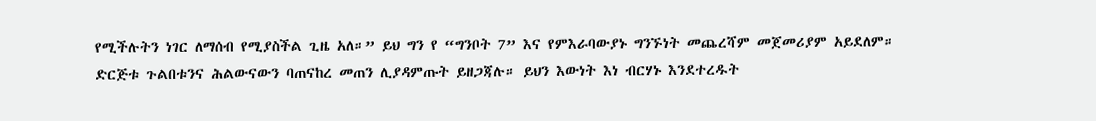የሚችሉትን ነገር ለማሰብ የሚያስችል ጊዜ አለ።” ይህ ግን የ “ግንቦት 7” እና የምእራባውያኑ ግንኙነት መጨረሻም መጀመሪያም አይደለም። ድርጅቱ ጉልበቱንና ሕልውናውን ባጠናከረ መጠን ሊያዳምጡት ይዘጋጃሉ። ይህን እውነት እነ ብርሃኑ እንደተረዱት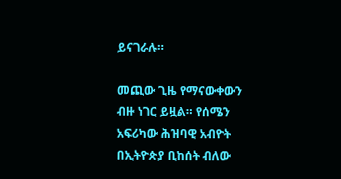ይናገራሉ።

መጪው ጊዜ የማናውቀውን ብዙ ነገር ይዟል። የሰሜን አፍሪካው ሕዝባዊ አብዮት በኢትዮጵያ ቢከሰት ብለው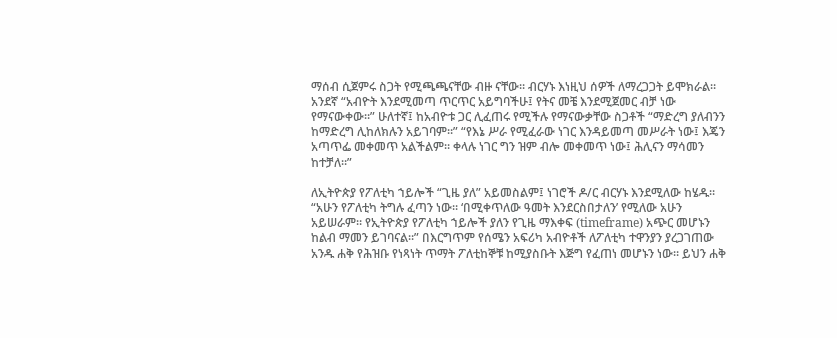ማሰብ ሲጀምሩ ስጋት የሚጫጫናቸው ብዙ ናቸው። ብርሃኑ እነዚህ ሰዎች ለማረጋጋት ይሞክራል። አንደኛ “አብዮት እንደሚመጣ ጥርጥር አይግባችሁ፤ የትና መቼ እንደሚጀመር ብቻ ነው የማናውቀው።” ሁለተኛ፤ ከአብዮቱ ጋር ሊፈጠሩ የሚችሉ የማናውቃቸው ስጋቶች “ማድረግ ያለብንን ከማድረግ ሊከለክሉን አይገባም።” “የእኔ ሥራ የሚፈራው ነገር እንዳይመጣ መሥራት ነው፤ እጄን አጣጥፌ መቀመጥ አልችልም። ቀላሉ ነገር ግን ዝም ብሎ መቀመጥ ነው፤ ሕሊናን ማሳመን ከተቻለ።”

ለኢትዮጵያ የፖለቲካ ኀይሎች “ጊዜ ያለ” አይመስልም፤ ነገሮች ዶ/ር ብርሃኑ እንደሚለው ከሄዱ። “አሁን የፖለቲካ ትግሉ ፈጣን ነው። ‘በሚቀጥለው ዓመት እንደርስበታለን’ የሚለው አሁን አይሠራም። የኢትዮጵያ የፖለቲካ ኀይሎች ያለን የጊዜ ማእቀፍ (timeframe) አጭር መሆኑን ከልብ ማመን ይገባናል።” በእርግጥም የሰሜን አፍሪካ አብዮቶች ለፖለቲካ ተዋንያን ያረጋገጠው አንዱ ሐቅ የሕዝቡ የነጻነት ጥማት ፖለቲከኞቹ ከሚያስቡት እጅግ የፈጠነ መሆኑን ነው። ይህን ሐቅ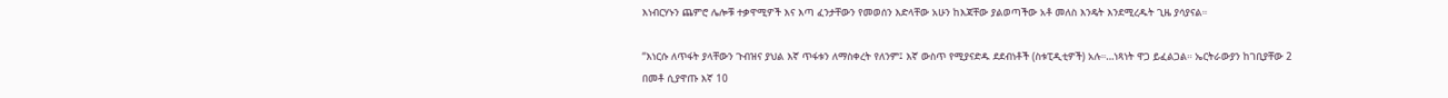እነብርሃኑን ጨምሮ ሌሎቹ ተቃዋሚዎች እና እጣ ፈንታቸውን የመወሰን እድላቸው አሁን ከእጃቸው ያልወጣችው አቶ መለስ እንዴት እንደሚረዱት ጊዜ ያሳያናል።

“እነርሱ ለጥፋት ያላቸውን ጉብዝና ያህል እኛ ጥፋቱን ለማስቀረት የለንም፤ እኛ ውስጥ የሚያናድዱ ደደብነቶች (ስቱፒዲቲዎች) አሉ።…ነጻነት ዋጋ ይፈልጋል። ኤርትራውያን ከገቢያቸው 2 በመቶ ሲያዋጡ እኛ 10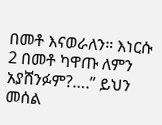በመቶ እናወራለን። እነርሱ 2 በመቶ ካዋጡ ለምን አያሸንፉም?….” ይህን መሰል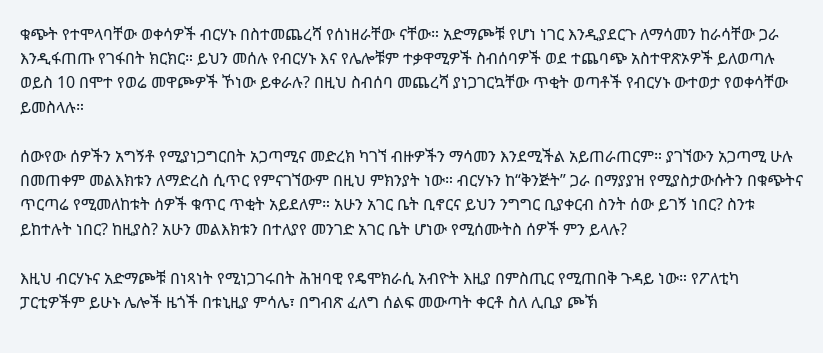ቁጭት የተሞላባቸው ወቀሳዎች ብርሃኑ በስተመጨረሻ የሰነዘራቸው ናቸው። አድማጮቹ የሆነ ነገር እንዲያደርጉ ለማሳመን ከራሳቸው ጋራ እንዲፋጠጡ የገፋበት ክርክር። ይህን መሰሉ የብርሃኑ እና የሌሎቹም ተቃዋሚዎች ስብሰባዎች ወደ ተጨባጭ አስተዋጽኦዎች ይለወጣሉ ወይስ 10 በሞተ የወሬ መዋጮዎች ኾነው ይቀራሉ? በዚህ ስብሰባ መጨረሻ ያነጋገርኳቸው ጥቂት ወጣቶች የብርሃኑ ውተወታ የወቀሳቸው ይመስላሉ።

ሰውየው ሰዎችን አግኝቶ የሚያነጋግርበት አጋጣሚና መድረክ ካገኘ ብዙዎችን ማሳመን እንደሚችል አይጠራጠርም። ያገኘውን አጋጣሚ ሁሉ በመጠቀም መልእክቱን ለማድረስ ሲጥር የምናገኘውም በዚህ ምክንያት ነው። ብርሃኑን ከ“ቅንጅት” ጋራ በማያያዝ የሚያስታውሱትን በቁጭትና ጥርጣሬ የሚመለከቱት ሰዎች ቁጥር ጥቂት አይደለም። አሁን አገር ቤት ቢኖርና ይህን ንግግር ቢያቀርብ ስንት ሰው ይገኝ ነበር? ስንቱ ይከተሉት ነበር? ከዚያስ? አሁን መልእክቱን በተለያየ መንገድ አገር ቤት ሆነው የሚሰሙትስ ሰዎች ምን ይላሉ?

እዚህ ብርሃኑና አድማጮቹ በነጻነት የሚነጋገሩበት ሕዝባዊ የዴሞክራሲ አብዮት እዚያ በምስጢር የሚጠበቅ ጉዳይ ነው። የፖለቲካ ፓርቲዎችም ይሁኑ ሌሎች ዜጎች በቱኒዚያ ምሳሌ፣ በግብጽ ፈለግ ሰልፍ መውጣት ቀርቶ ስለ ሊቢያ ጮኽ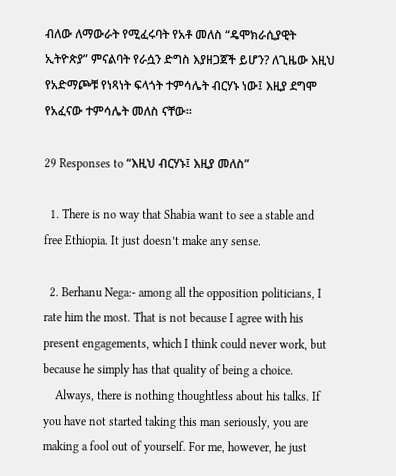ብለው ለማውራት የሚፈሩባት የአቶ መለስ “ዴሞክራሲያዊት ኢትዮጵያ” ምናልባት የራሷን ድግስ እያዘጋጀች ይሆን? ለጊዜው እዚህ የአድማጮቹ የነጻነት ፍላጎት ተምሳሌት ብርሃኑ ነው፤ እዚያ ደግሞ የአፈናው ተምሳሌት መለስ ናቸው።

29 Responses to “እዚህ ብርሃኑ፤ እዚያ መለስ”

  1. There is no way that Shabia want to see a stable and free Ethiopia. It just doesn’t make any sense.

  2. Berhanu Nega:- among all the opposition politicians, I rate him the most. That is not because I agree with his present engagements, which I think could never work, but because he simply has that quality of being a choice.
    Always, there is nothing thoughtless about his talks. If you have not started taking this man seriously, you are making a fool out of yourself. For me, however, he just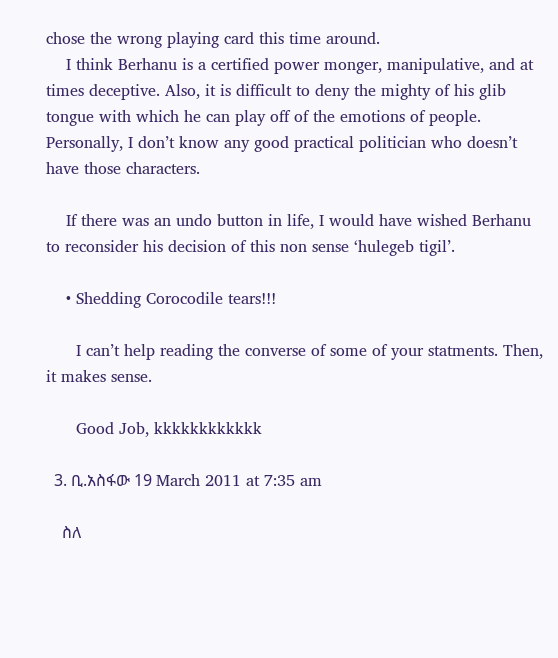chose the wrong playing card this time around.
    I think Berhanu is a certified power monger, manipulative, and at times deceptive. Also, it is difficult to deny the mighty of his glib tongue with which he can play off of the emotions of people. Personally, I don’t know any good practical politician who doesn’t have those characters.

    If there was an undo button in life, I would have wished Berhanu to reconsider his decision of this non sense ‘hulegeb tigil’.

    • Shedding Corocodile tears!!!

      I can’t help reading the converse of some of your statments. Then, it makes sense.

      Good Job, kkkkkkkkkkkk

  3. ቢ.አስፋው 19 March 2011 at 7:35 am

    ስለ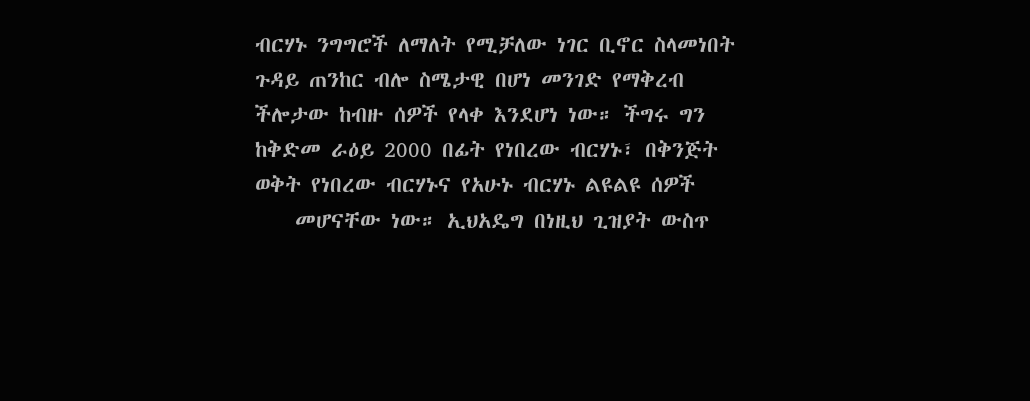ብርሃኑ ንግግሮች ለማለት የሚቻለው ነገር ቢኖር ስላመነበት ጉዳይ ጠንከር ብሎ ስሜታዊ በሆነ መንገድ የማቅረብ ችሎታው ከብዙ ሰዎች የላቀ እንደሆነ ነው። ችግሩ ግን ከቅድመ ራዕይ 2000 በፊት የነበረው ብርሃኑ፣ በቅንጅት ወቅት የነበረው ብርሃኑና የአሁኑ ብርሃኑ ልዩልዩ ሰዎች
    መሆናቸው ነው። ኢህአዴግ በነዚህ ጊዝያት ውስጥ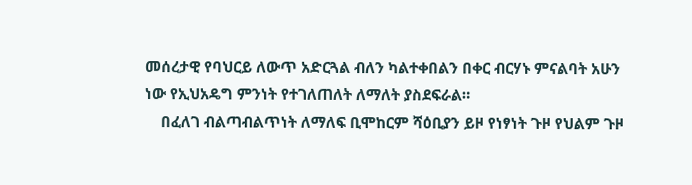መሰረታዊ የባህርይ ለውጥ አድርጓል ብለን ካልተቀበልን በቀር ብርሃኑ ምናልባት አሁን ነው የኢህአዴግ ምንነት የተገለጠለት ለማለት ያስደፍራል።
    በፈለገ ብልጣብልጥነት ለማለፍ ቢሞከርም ሻዕቢያን ይዞ የነፃነት ጉዞ የህልም ጉዞ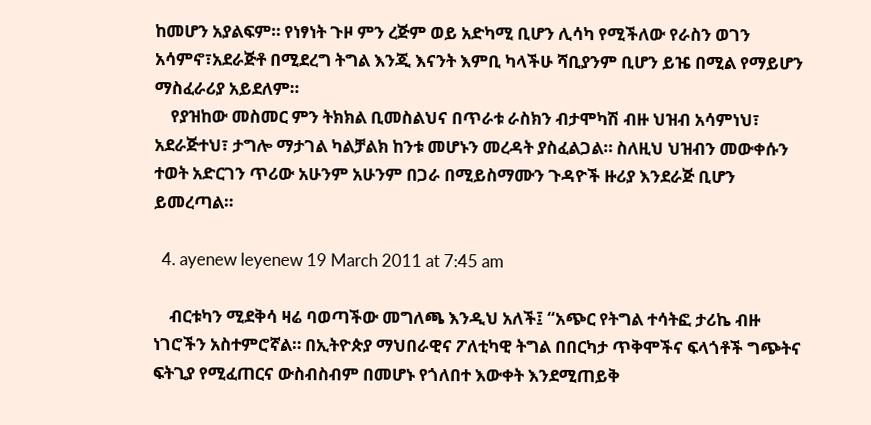ከመሆን አያልፍም። የነፃነት ጉዞ ምን ረጅም ወይ አድካሚ ቢሆን ሊሳካ የሚችለው የራስን ወገን አሳምኖ፣አደራጅቶ በሚደረግ ትግል እንጂ እናንት እምቢ ካላችሁ ሻቢያንም ቢሆን ይዤ በሚል የማይሆን ማስፈራሪያ አይደለም።
    የያዝከው መስመር ምን ትክክል ቢመስልህና በጥራቱ ራስክን ብታሞካሽ ብዙ ህዝብ አሳምነህ፣ አደራጅተህ፣ ታግሎ ማታገል ካልቻልክ ከንቱ መሆኑን መረዳት ያስፈልጋል። ስለዚህ ህዝብን መውቀሱን ተወት አድርገን ጥሪው አሁንም አሁንም በጋራ በሚይስማሙን ጉዳዮች ዙሪያ እንደራጅ ቢሆን ይመረጣል።

  4. ayenew leyenew 19 March 2011 at 7:45 am

    ብርቱካን ሚደቅሳ ዛሬ ባወጣችው መግለጫ እንዲህ አለች፤ “አጭር የትግል ተሳትፎ ታሪኬ ብዙ ነገሮችን አስተምሮኛል። በኢትዮጵያ ማህበራዊና ፖለቲካዊ ትግል በበርካታ ጥቅሞችና ፍላጎቶች ግጭትና ፍትጊያ የሚፈጠርና ውስብስብም በመሆኑ የጎለበተ እውቀት እንደሚጠይቅ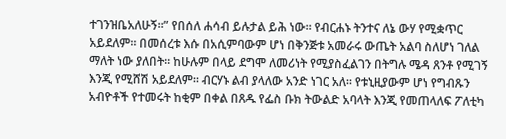ተገንዝቤአለሁኝ።” የበሰለ ሐሳብ ይሉታል ይሕ ነው። የብርሐኑ ትንተና ለኔ ውሃ የሚቋጥር አይደለም። በመሰረቱ እሱ በአሲምባውም ሆነ በቅንጅቱ አመራሩ ውጤት አልባ ስለሆነ ገለል ማለት ነው ያለበት። ከሁሉም በላይ ደግሞ ለመሪነት የሚያስፈልገን በትግሉ ሜዳ ጸንቶ የሚገኝ እንጂ የሚሸሽ አይደለም። ብርሃኑ ልብ ያላለው አንድ ነገር አለ። የቱኒዚያውም ሆነ የግብጹን አብዮቶች የተመሩት ከቂም በቀል በጸዱ የፌስ ቡክ ትውልድ አባላት እንጂ የመጠላለፍ ፖለቲካ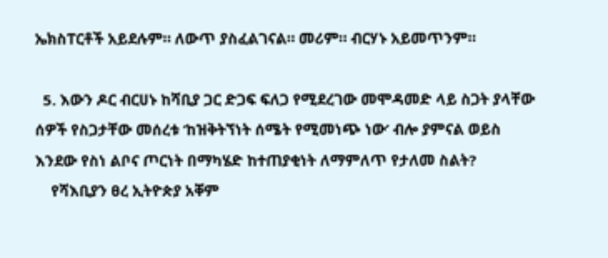ኤክስፐርቶች አይደሉም። ለውጥ ያስፈልገናል። መሪም። ብርሃኑ አይመጥንም።

  5. እውን ዶር ብርሀኑ ከሻቢያ ጋር ድጋፍ ፍለጋ የሚደረገው መሞዳመድ ላይ ስጋት ያላቸው ሰዎች የስጋታቸው መሰረቱ ‘ከዝቅትኘነት ሰሜት የሚመነጭ ነው’ ብሎ ያምናል ወይስ እንደው የስነ ልቦና ጦርነት በማካሄድ ከተጠያቂነት ለማምለጥ የታለመ ስልት?
    የሻእቢያን ፀረ ኢትዮጵያ አቐም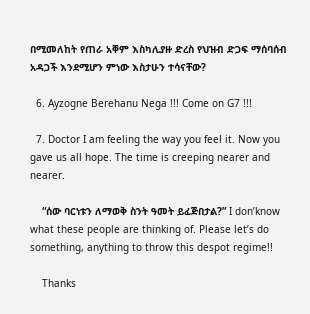በሚመለከት የጠራ አቐም እስካሊያዙ ድረስ የህዝብ ድጋፍ ማሰባሰብ አዳጋች እንደሚሆን ምነው እስታሁን ተሳናቸው?

  6. Ayzogne Berehanu Nega !!! Come on G7 !!!

  7. Doctor I am feeling the way you feel it. Now you gave us all hope. The time is creeping nearer and nearer.

    “ሰው ባርነቱን ለማወቅ ስንት ዓመት ይፈጅበታል?” I don’know what these people are thinking of. Please let’s do something, anything to throw this despot regime!!

    Thanks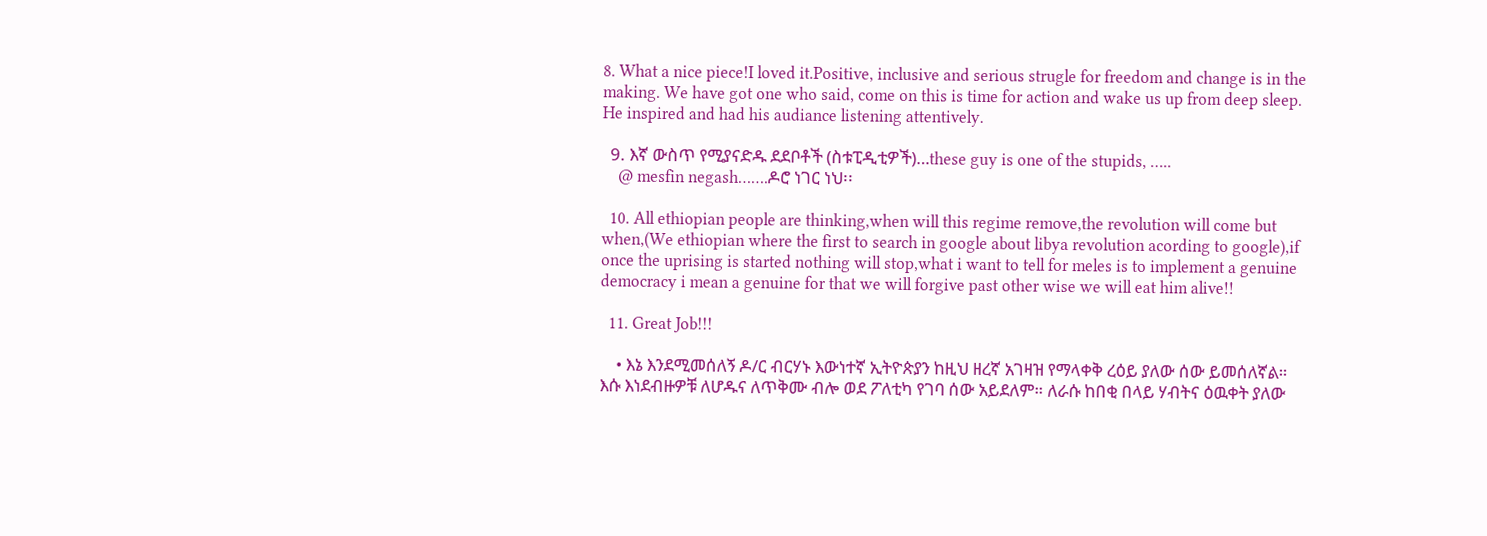8. What a nice piece!I loved it.Positive, inclusive and serious strugle for freedom and change is in the making. We have got one who said, come on this is time for action and wake us up from deep sleep. He inspired and had his audiance listening attentively.

  9. እኛ ውስጥ የሚያናድዱ ደደቦቶች (ስቱፒዲቲዎች)…these guy is one of the stupids, …..
    @ mesfin negash…….ዶሮ ነገር ነህ፡፡

  10. All ethiopian people are thinking,when will this regime remove,the revolution will come but when,(We ethiopian where the first to search in google about libya revolution acording to google),if once the uprising is started nothing will stop,what i want to tell for meles is to implement a genuine democracy i mean a genuine for that we will forgive past other wise we will eat him alive!!

  11. Great Job!!!

    • እኔ እንደሚመሰለኝ ዶ/ር ብርሃኑ እውነተኛ ኢትዮጵያን ከዚህ ዘረኛ አገዛዝ የማላቀቅ ረዕይ ያለው ሰው ይመሰለኛል። እሱ እነደብዙዎቹ ለሆዱና ለጥቅሙ ብሎ ወደ ፖለቲካ የገባ ሰው አይደለም። ለራሱ ከበቂ በላይ ሃብትና ዕዉቀት ያለው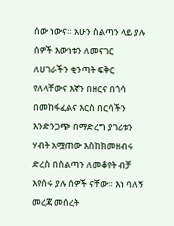ሰው ነውና። አሁን ስልጣን ላይ ያሉ ሰዎች እውነቱን ለመናገር ለሀገራችን ቂንጣት ፍቅር የለላቸውና እኛን በዘርና በጎሳ በመከፋፈልና እርስ በርሳችን እንድንጋጭ በማድረግ ያገሪቱን ሃብት አሟጠው እስከክመዘብሩ ድረስ በስልጣን ለመቆየት ብቻ እየሰሩ ያሉ ሰዎች ናቸው። እነ ባለኝ መረጃ መሰረት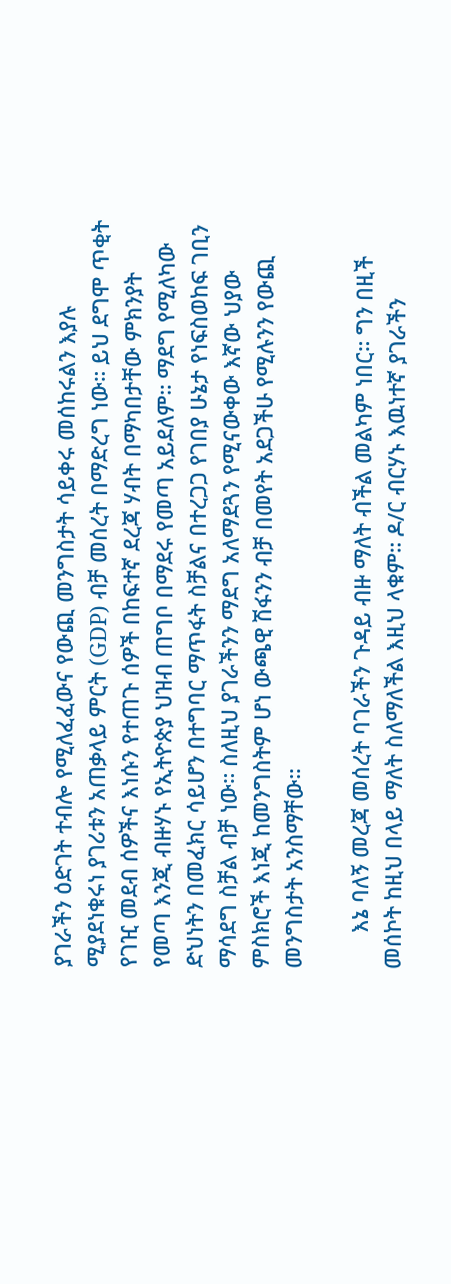ያገራችን ዕድገት ተብሎ የሚለፈፈውና የውጪ መንግስታት ሳይቀሩ መሰከሩልን እያሉ ሚያደነቁሩነ ያገሪቱን አጠቃላይ ምርት (GDP) ብቻ መሰረት በማድረግ ነው። ይህ ደግሞ ጥቂት የገዢ መደብ ሰዎችና እነሱን የተጠጉ ሰዎች በከፍተኛ ደረጃ ሃብት በማካበታቸው ምክንያት የመጣ እንጂ ብዙሃኑ የኢትዮጵያ ህዝብ ጠግቦ በማደሩ የመጣ አይደለም። ማደግ የሚለካው ድህነትን በመፈክር ሳይሆን በተግባር ማጥፋት ስቻልና በተረጋጋ የገበያ ሁኔታ የነፍስወከፍ ገቢን ማሳደግ ስቻል ብቻ ነው። ስለዚህ ያገራችንን ማደግ አለማደጓን የሚናውቀው እኛው ህያው ምስክሮች እነጂ ከመንግስትም ሆነ ውጫዊ ሽፋንን ብቻ በመየት አደጋችሁ የሚሉንን የውጪ መንግስታት አንስማቸው።

      እኔ ባለኝ መረጃ መሰረት ባገራችን ጉዳይ ብዙ ማለት ብችል መልካም ነበር። ግን በዚች መሰኮት ከዚህ በላይ ማለት ስለማለችል እዚህ ላቁም። ዶ/ር ብርሃኑ እዉነተኛ ያገራችን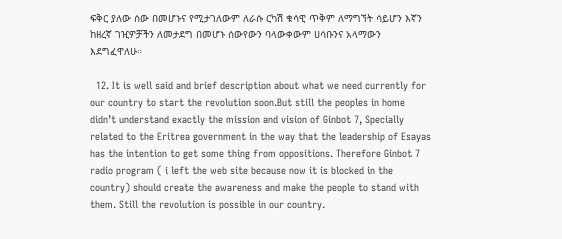ፍቅር ያለው ሰው በመሆኑና የሚታገለውም ለራሱ ርካሽ ቁሳዊ ጥቅም ለማግኘት ሳይሆን እኛን ከዘረኛ ገዢዎቻችን ለመታደግ በመሆኑ ሰውየውን ባላውቀውም ሀሳቡንና አላማውን እደግፈዋለሁ።

  12. It is well said and brief description about what we need currently for our country to start the revolution soon.But still the peoples in home didn’t understand exactly the mission and vision of Ginbot 7, Specially related to the Eritrea government in the way that the leadership of Esayas has the intention to get some thing from oppositions. Therefore Ginbot 7 radio program ( i left the web site because now it is blocked in the country) should create the awareness and make the people to stand with them. Still the revolution is possible in our country.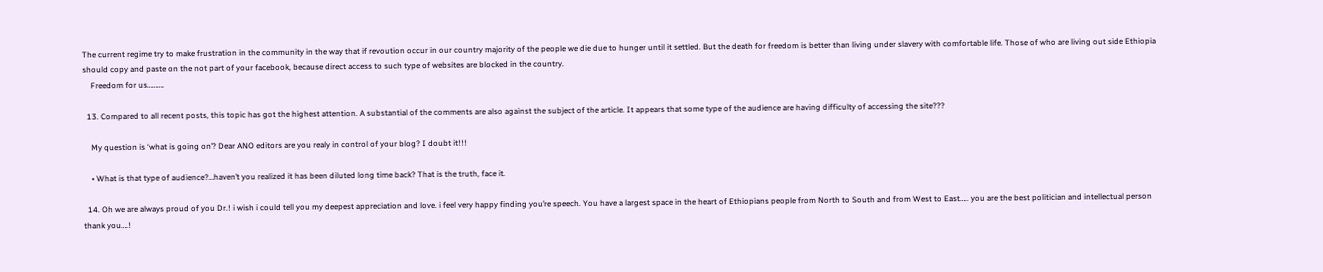The current regime try to make frustration in the community in the way that if revoution occur in our country majority of the people we die due to hunger until it settled. But the death for freedom is better than living under slavery with comfortable life. Those of who are living out side Ethiopia should copy and paste on the not part of your facebook, because direct access to such type of websites are blocked in the country.
    Freedom for us……….

  13. Compared to all recent posts, this topic has got the highest attention. A substantial of the comments are also against the subject of the article. It appears that some type of the audience are having difficulty of accessing the site???

    My question is ‘what is going on’? Dear ANO editors are you realy in control of your blog? I doubt it!!!

    • What is that type of audience?…haven’t you realized it has been diluted long time back? That is the truth, face it.

  14. Oh we are always proud of you Dr.! i wish i could tell you my deepest appreciation and love. i feel very happy finding you’re speech. You have a largest space in the heart of Ethiopians people from North to South and from West to East….. you are the best politician and intellectual person thank you….!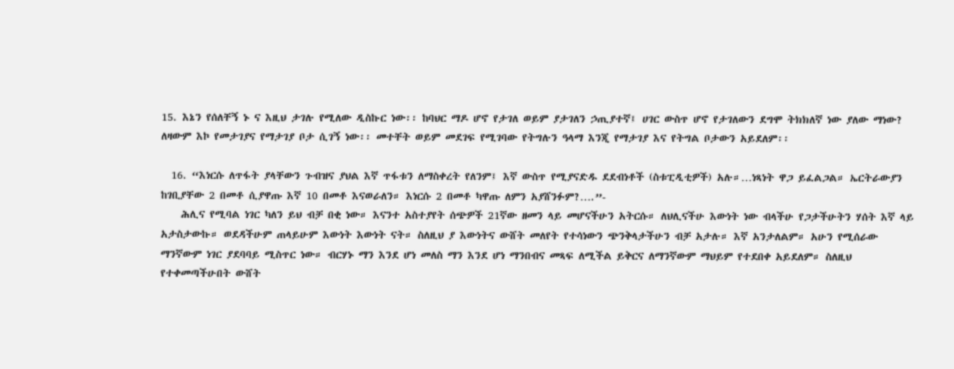15. እኔን የሰለቸኝ ኑ ና እዚህ ታገሉ የሚለው ዲስኩር ነው፡፡ ከባህር ማዶ ሆኖ የታገለ ወይም ያታገለን ኃጢያተኛ፤ ሀገር ውስጥ ሆኖ የታገለውን ደግሞ ትክክለኛ ነው ያለው ማነው? ለዛውም እኮ የመታገያና የማታገያ ቦታ ሲገኝ ነው፡፡ መተቸት ወይም መደገፍ የሚገባው የትግሉን ዓላማ እንጂ የማታገያ እና የትግል ቦታውን አይደለም፡፡

  16. “እነርሱ ለጥፋት ያላቸውን ጉብዝና ያህል እኛ ጥፋቱን ለማስቀረት የለንም፤ እኛ ውስጥ የሚያናድዱ ደደብነቶች (ስቱፒዲቲዎች) አሉ።…ነጻነት ዋጋ ይፈልጋል። ኤርትራውያን ከገቢያቸው 2 በመቶ ሲያዋጡ እኛ 10 በመቶ እናወራለን። እነርሱ 2 በመቶ ካዋጡ ለምን አያሸንፉም?….”-
    ሕሊና የሚባል ነገር ካለን ይህ ብቻ በቂ ነው። እናንተ አስተያየት ሰጭዎች 21ኛው ዘመን ላይ መሆናችሁን አትርሱ። ለህሊናችሁ እውነት ነው ብላችሁ የጋታችሁትን ሃሰት እኛ ላይ አታስታውኩ። ወደዳችሁም ጠላይሁም እውነት እውነት ናት። ስለዚህ ያ እውነትና ውሸት መለየት የተሳነውን ጭንቅላታችሁን ብቻ አታሉ። እኛ አንታለልም። አሁን የሚሰራው ማንኛውም ነገር ያደባባይ ሚስጥር ነው። ብርሃኑ ማን እንደ ሆነ መለስ ማን እንደ ሆነ ማንበብና መጻፍ ለሚችል ይቅርና ለማንኛውም ማህይም የተደበቀ አይደለም። ስለዚህ የተቀመጣችሁበት ውሸት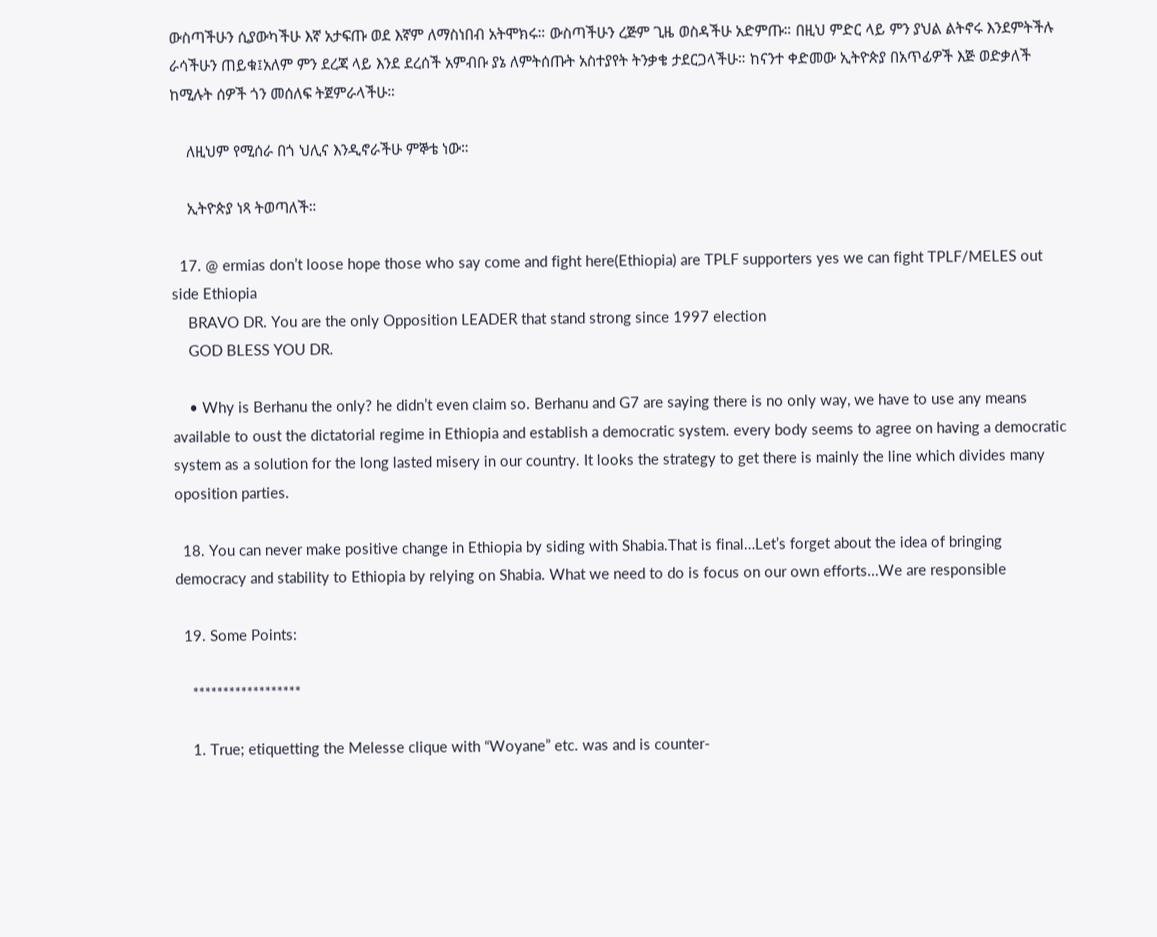ውስጣችሁን ሲያውካችሁ እኛ አታፍጡ ወደ እኛም ለማስነበብ አትሞክሩ። ውስጣችሁን ረጅም ጊዜ ወስዳችሁ አድምጡ። በዚህ ምድር ላይ ምን ያህል ልትኖሩ እንደምትችሉ ራሳችሁን ጠይቁ፤አለም ምን ደረጃ ላይ እንደ ደረሰች አምብቡ ያኔ ለምትሰጡት አስተያየት ትንቃቄ ታደርጋላችሁ። ከናንተ ቀድመው ኢትዮጵያ በአጥፊዎች እጅ ወድቃለች ከሚሉት ሰዎች ጎን መሰለፍ ትጀምራላችሁ።

    ለዚህም የሚሰራ በጎ ህሊና እንዲኖራችሁ ምኞቴ ነው።

    ኢትዮጵያ ነጻ ትወጣለች።

  17. @ ermias don’t loose hope those who say come and fight here(Ethiopia) are TPLF supporters yes we can fight TPLF/MELES out side Ethiopia
    BRAVO DR. You are the only Opposition LEADER that stand strong since 1997 election
    GOD BLESS YOU DR.

    • Why is Berhanu the only? he didn’t even claim so. Berhanu and G7 are saying there is no only way, we have to use any means available to oust the dictatorial regime in Ethiopia and establish a democratic system. every body seems to agree on having a democratic system as a solution for the long lasted misery in our country. It looks the strategy to get there is mainly the line which divides many oposition parties.

  18. You can never make positive change in Ethiopia by siding with Shabia.That is final…Let’s forget about the idea of bringing democracy and stability to Ethiopia by relying on Shabia. What we need to do is focus on our own efforts…We are responsible

  19. Some Points:

    ******************

    1. True; etiquetting the Melesse clique with “Woyane” etc. was and is counter-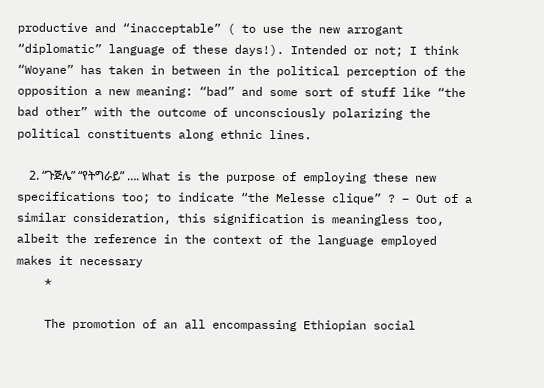productive and “inacceptable” ( to use the new arrogant “diplomatic” language of these days!). Intended or not; I think “Woyane” has taken in between in the political perception of the opposition a new meaning: “bad” and some sort of stuff like “the bad other” with the outcome of unconsciously polarizing the political constituents along ethnic lines.

    2. “ጉጅሌ” “የትግራይ” …. What is the purpose of employing these new specifications too; to indicate “the Melesse clique” ? – Out of a similar consideration, this signification is meaningless too, albeit the reference in the context of the language employed makes it necessary
    *

    The promotion of an all encompassing Ethiopian social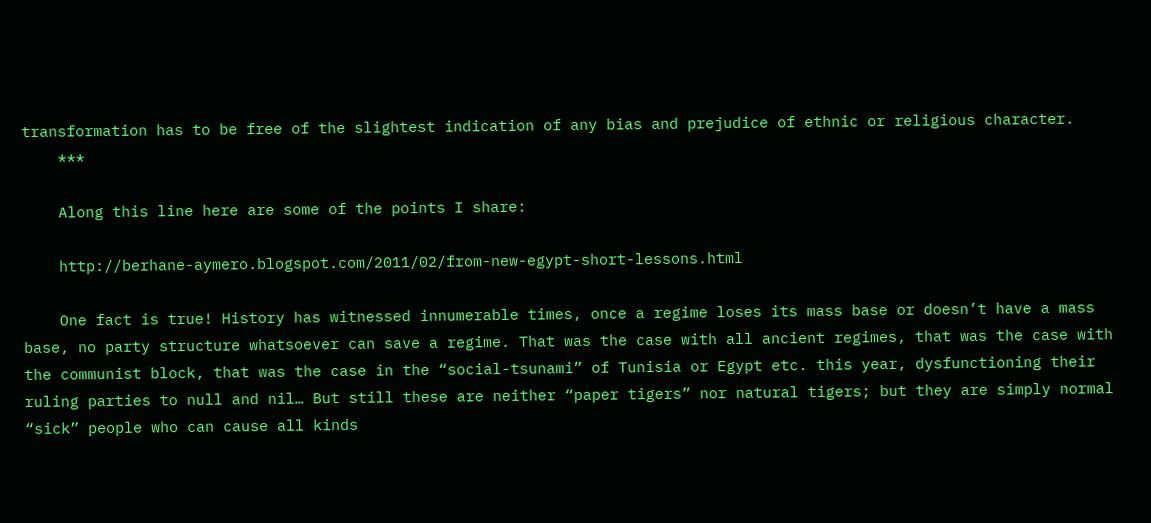transformation has to be free of the slightest indication of any bias and prejudice of ethnic or religious character.
    ***

    Along this line here are some of the points I share:

    http://berhane-aymero.blogspot.com/2011/02/from-new-egypt-short-lessons.html

    One fact is true! History has witnessed innumerable times, once a regime loses its mass base or doesn’t have a mass base, no party structure whatsoever can save a regime. That was the case with all ancient regimes, that was the case with the communist block, that was the case in the “social-tsunami” of Tunisia or Egypt etc. this year, dysfunctioning their ruling parties to null and nil… But still these are neither “paper tigers” nor natural tigers; but they are simply normal “sick” people who can cause all kinds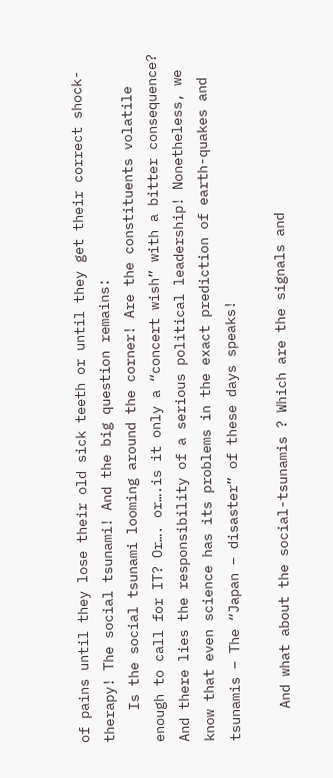of pains until they lose their old sick teeth or until they get their correct shock-therapy! The social tsunami! And the big question remains:
    Is the social tsunami looming around the corner! Are the constituents volatile enough to call for IT? Or…. or….is it only a “concert wish” with a bitter consequence? And there lies the responsibility of a serious political leadership! Nonetheless, we know that even science has its problems in the exact prediction of earth-quakes and tsunamis – The “Japan – disaster” of these days speaks!

    And what about the social-tsunamis ? Which are the signals and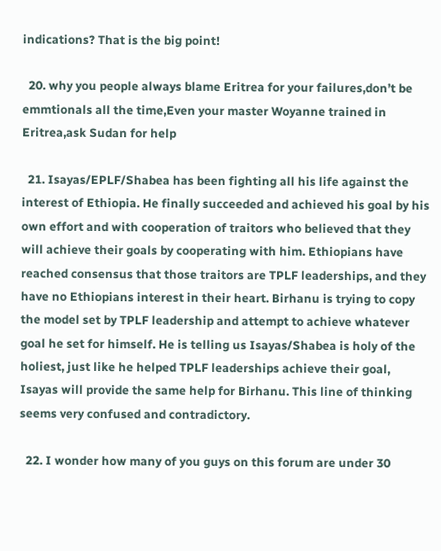indications? That is the big point!

  20. why you people always blame Eritrea for your failures,don’t be emmtionals all the time,Even your master Woyanne trained in Eritrea,ask Sudan for help

  21. Isayas/EPLF/Shabea has been fighting all his life against the interest of Ethiopia. He finally succeeded and achieved his goal by his own effort and with cooperation of traitors who believed that they will achieve their goals by cooperating with him. Ethiopians have reached consensus that those traitors are TPLF leaderships, and they have no Ethiopians interest in their heart. Birhanu is trying to copy the model set by TPLF leadership and attempt to achieve whatever goal he set for himself. He is telling us Isayas/Shabea is holy of the holiest, just like he helped TPLF leaderships achieve their goal, Isayas will provide the same help for Birhanu. This line of thinking seems very confused and contradictory.

  22. I wonder how many of you guys on this forum are under 30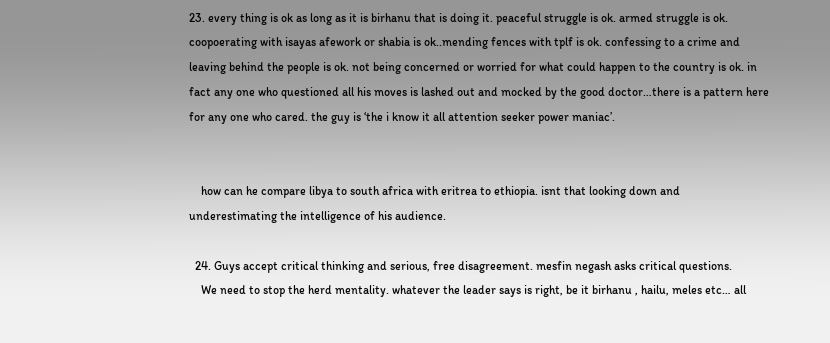23. every thing is ok as long as it is birhanu that is doing it. peaceful struggle is ok. armed struggle is ok. coopoerating with isayas afework or shabia is ok..mending fences with tplf is ok. confessing to a crime and leaving behind the people is ok. not being concerned or worried for what could happen to the country is ok. in fact any one who questioned all his moves is lashed out and mocked by the good doctor…there is a pattern here for any one who cared. the guy is ‘the i know it all attention seeker power maniac’.


    how can he compare libya to south africa with eritrea to ethiopia. isnt that looking down and underestimating the intelligence of his audience.

  24. Guys accept critical thinking and serious, free disagreement. mesfin negash asks critical questions.
    We need to stop the herd mentality. whatever the leader says is right, be it birhanu , hailu, meles etc… all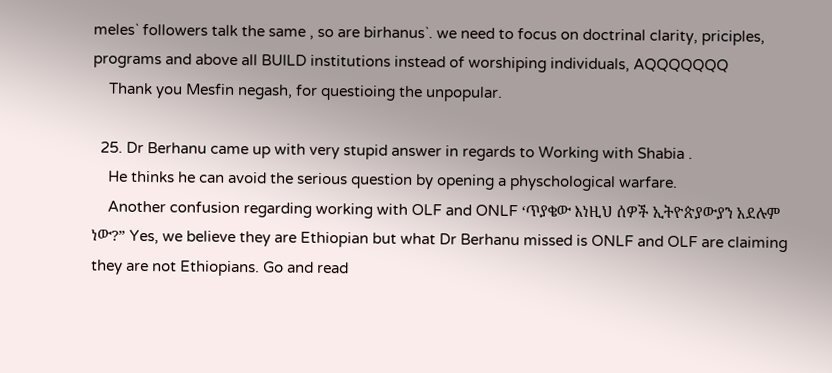meles` followers talk the same , so are birhanus`. we need to focus on doctrinal clarity, priciples, programs and above all BUILD institutions instead of worshiping individuals, AQQQQQQQ
    Thank you Mesfin negash, for questioing the unpopular.

  25. Dr Berhanu came up with very stupid answer in regards to Working with Shabia .
    He thinks he can avoid the serious question by opening a physchological warfare.
    Another confusion regarding working with OLF and ONLF ‘ጥያቄው እነዚህ ሰዎች ኢትዮጵያውያን አደሉም ነው?” Yes, we believe they are Ethiopian but what Dr Berhanu missed is ONLF and OLF are claiming they are not Ethiopians. Go and read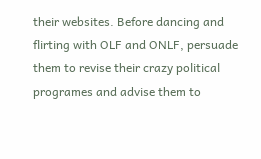their websites. Before dancing and flirting with OLF and ONLF, persuade them to revise their crazy political programes and advise them to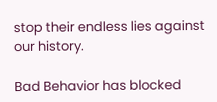stop their endless lies against our history.

Bad Behavior has blocked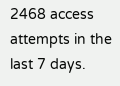2468 access attempts in the last 7 days.